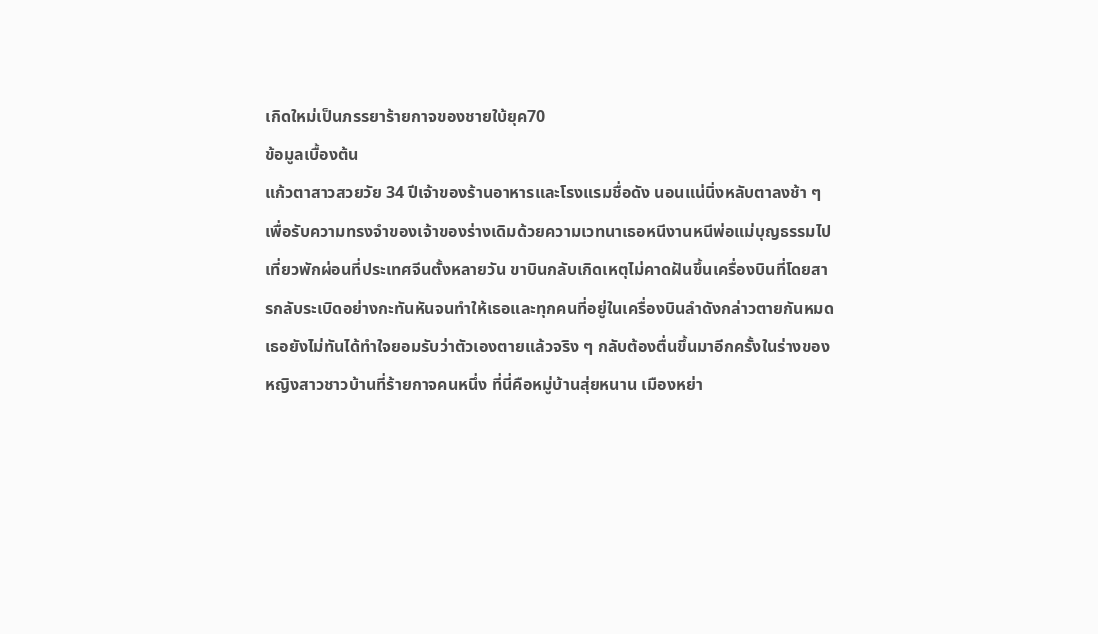เกิดใหม่เป็นภรรยาร้ายกาจของชายใบ้ยุค70
ข้อมูลเบื้องต้น
แก้วตาสาวสวยวัย 34 ปีเจ้าของร้านอาหารและโรงแรมชื่อดัง นอนแน่นิ่งหลับตาลงช้า ๆ เพื่อรับความทรงจำของเจ้าของร่างเดิมด้วยความเวทนาเธอหนีงานหนีพ่อแม่บุญธรรมไปเที่ยวพักผ่อนที่ประเทศจีนตั้งหลายวัน ขาบินกลับเกิดเหตุไม่คาดฝันขึ้นเครื่องบินที่โดยสารกลับระเบิดอย่างกะทันหันจนทำให้เธอและทุกคนที่อยู่ในเครื่องบินลำดังกล่าวตายกันหมด
เธอยังไม่ทันได้ทำใจยอมรับว่าตัวเองตายแล้วจริง ๆ กลับต้องตื่นขึ้นมาอีกครั้งในร่างของหญิงสาวชาวบ้านที่ร้ายกาจคนหนึ่ง ที่นี่คือหมู่บ้านสุ่ยหนาน เมืองหย่า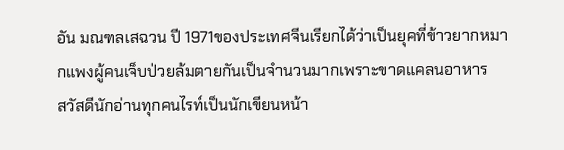อัน มณฑลเสฉวน ปี 1971ของประเทศจีนเรียกได้ว่าเป็นยุคที่ข้าวยากหมากแพงผู้คนเจ็บป่วยล้มตายกันเป็นจำนวนมากเพราะขาดแคลนอาหาร
สวัสดีนักอ่านทุกคนไรท์เป็นนักเขียนหน้า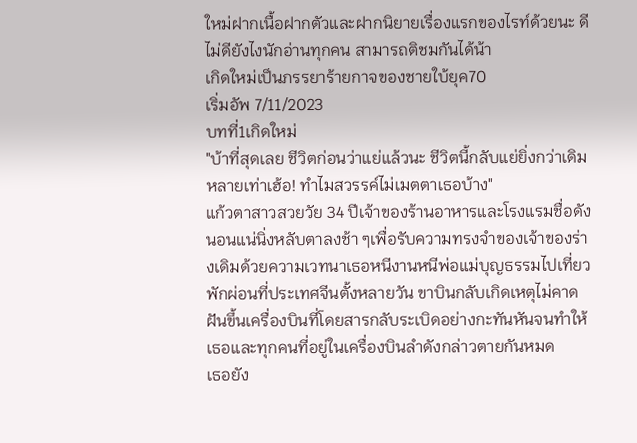ใหม่ฝากเนื้อฝากตัวและฝากนิยายเรื่องแรกของไรท์ด้วยนะ ดีไม่ดียังไงนักอ่านทุกคน สามารถติชมกันได้น้า
เกิดใหม่เป็นภรรยาร้ายกาจของชายใบ้ยุค70
เริ่มอัพ 7/11/2023
บทที่1เกิดใหม่
"บ้าที่สุดเลย ชีวิตก่อนว่าแย่แล้วนะ ชีวิตนี้กลับแย่ยิ่งกว่าเดิมหลายเท่าเฮ้อ! ทำไมสวรรค์ไม่เมตตาเธอบ้าง"
แก้วตาสาวสวยวัย 34 ปีเจ้าของร้านอาหารและโรงแรมชื่อดัง นอนแน่นิ่งหลับตาลงช้า ๆเพื่อรับความทรงจำของเจ้าของร่างเดิมด้วยความเวทนาเธอหนีงานหนีพ่อแม่บุญธรรมไปเที่ยวพักผ่อนที่ประเทศจีนตั้งหลายวัน ขาบินกลับเกิดเหตุไม่คาดฝันขึ้นเครื่องบินที่โดยสารกลับระเบิดอย่างกะทันหันจนทำให้เธอและทุกคนที่อยู่ในเครื่องบินลำดังกล่าวตายกันหมด
เธอยัง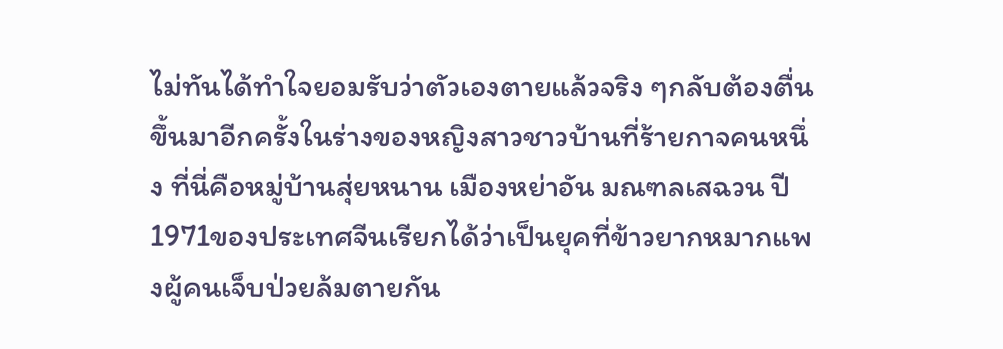ไม่ทันได้ทำใจยอมรับว่าตัวเองตายแล้วจริง ๆกลับต้องตื่นขึ้นมาอีกครั้งในร่างของหญิงสาวชาวบ้านที่ร้ายกาจคนหนึ่ง ที่นี่คือหมู่บ้านสุ่ยหนาน เมืองหย่าอัน มณฑลเสฉวน ปี 1971ของประเทศจีนเรียกได้ว่าเป็นยุคที่ข้าวยากหมากแพงผู้คนเจ็บป่วยล้มตายกัน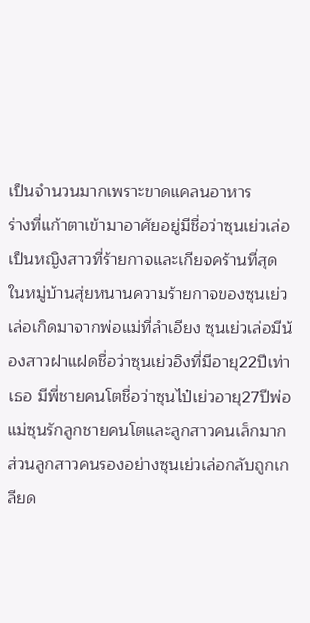เป็นจำนวนมากเพราะขาดแคลนอาหาร
ร่างที่แก้าตาเข้ามาอาศัยอยู่มีชื่อว่าซุนเย่วเล่อเป็นหญิงสาวที่ร้ายกาจและเกียจคร้านที่สุดในหมู่บ้านสุ่ยหนานความร้ายกาจของซุนเย่วเล่อเกิดมาจากพ่อแม่ที่ลำเอียง ซุนเย่วเล่อมีน้องสาวฝาแฝดชื่อว่าซุนเย่วอิงที่มีอายุ22ปีเท่าเธอ มีพี่ชายคนโตชื่อว่าซุนไป๋เย่วอายุ27ปีพ่อแม่ซุนรักลูกชายคนโตและลูกสาวคนเล็กมากส่วนลูกสาวคนรองอย่างซุนเย่วเล่อกลับถูกเกลียด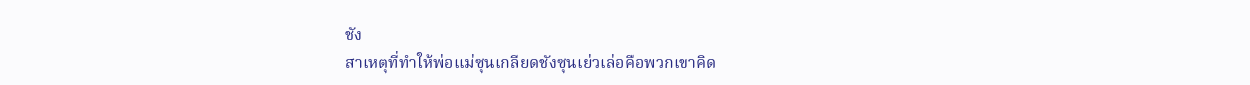ชัง
สาเหตุที่ทำให้พ่อแม่ซุนเกลียดชังซุนเย่วเล่อคือพวกเขาคิด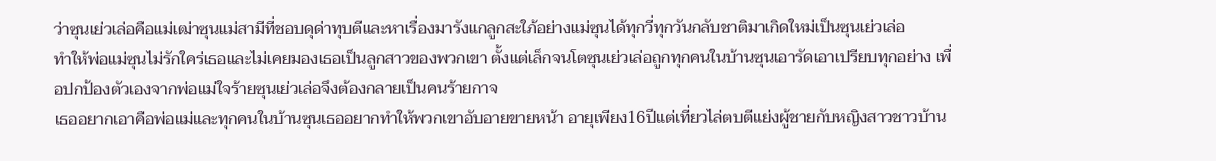ว่าซุนเย่วเล่อคือแม่เฒ่าซุนแม่สามีที่ชอบดุด่าทุบตีและหาเรื่องมารังแกลูกสะใภ้อย่างแม่ซุนได้ทุกวี่ทุกวันกลับชาติมาเกิดใหม่เป็นซุนเย่วเล่อ
ทำให้พ่อแม่ซุนไม่รักใคร่เธอและไม่เคยมองเธอเป็นลูกสาวของพวกเขา ตั้งแต่เล็กจนโตซุนเย่วเล่อถูกทุกคนในบ้านซุนเอารัดเอาเปรียบทุกอย่าง เพื่อปกป้องตัวเองจากพ่อแม่ใจร้ายซุนเย่วเล่อจึงต้องกลายเป็นคนร้ายกาจ
เธออยากเอาคือพ่อแม่และทุกคนในบ้านซุนเธออยากทำให้พวกเขาอับอายขายหน้า อายุเพียง16ปีแต่เที่ยวไล่ตบตีแย่งผู้ชายกับหญิงสาวชาวบ้าน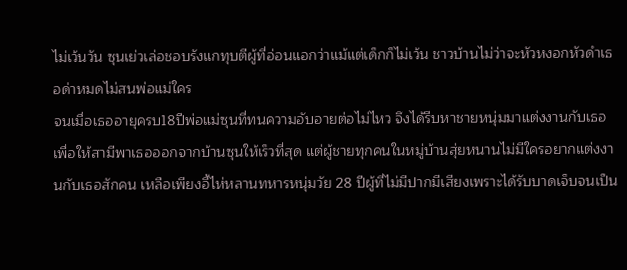ไม่เว้นวัน ซุนเย่วเล่อชอบรังแกทุบตีผู้ที่อ่อนแอกว่าแม้แต่เด็กก็ไม่เว้น ชาวบ้านไม่ว่าจะหัวหงอกหัวดำเธอด่าหมดไม่สนพ่อแม่ใคร
จนเมื่อเธออายุครบ18ปีพ่อแม่ซุนที่ทนความอับอายต่อไม่ไหว จึงได้รีบหาชายหนุ่มมาแต่งงานกับเธอเพื่อให้สามีพาเธอออกจากบ้านซุนให้เร็วที่สุด แต่ผู้ชายทุกคนในหมู่บ้านสุ่ยหนานไม่มีใครอยากแต่งงานกับเธอสักคน เหลือเพียงอี้ไห่หลานทหารหนุ่มวัย 28 ปีผู้ที่ไม่มีปากมีเสียงเพราะได้รับบาดเจ็บจนเป็น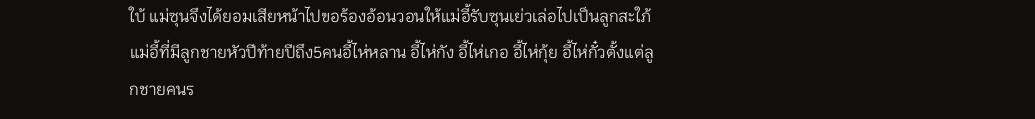ใบ้ แม่ซุนจึงได้ยอมเสียหน้าไปขอร้องอ้อนวอนให้แม่อี้รับซุนเย่วเล่อไปเป็นลูกสะใภ้
แม่อี้ที่มีลูกชายหัวปีท้ายปีถึง5คนอี้ไห่หลาน อี้ไห่กัง อี้ไห่เกอ อี้ไห่กุ้ย อี้ไห่กั๋วตั้งแต่ลูกชายคนร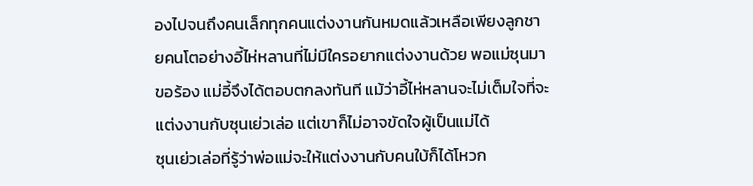องไปจนถึงคนเล็กทุกคนแต่งงานกันหมดแล้วเหลือเพียงลูกชายคนโตอย่างอี้ไห่หลานที่ไม่มีใครอยากแต่งงานด้วย พอแม่ซุนมาขอร้อง แม่อี้จึงได้ตอบตกลงทันที แม้ว่าอี้ไห่หลานจะไม่เต็มใจที่จะแต่งงานกับซุนเย่วเล่อ แต่เขาก็ไม่อาจขัดใจผู้เป็นแม่ได้
ซุนเย่วเล่อที่รู้ว่าพ่อแม่จะให้แต่งงานกับคนใบ้ก็ได้โหวก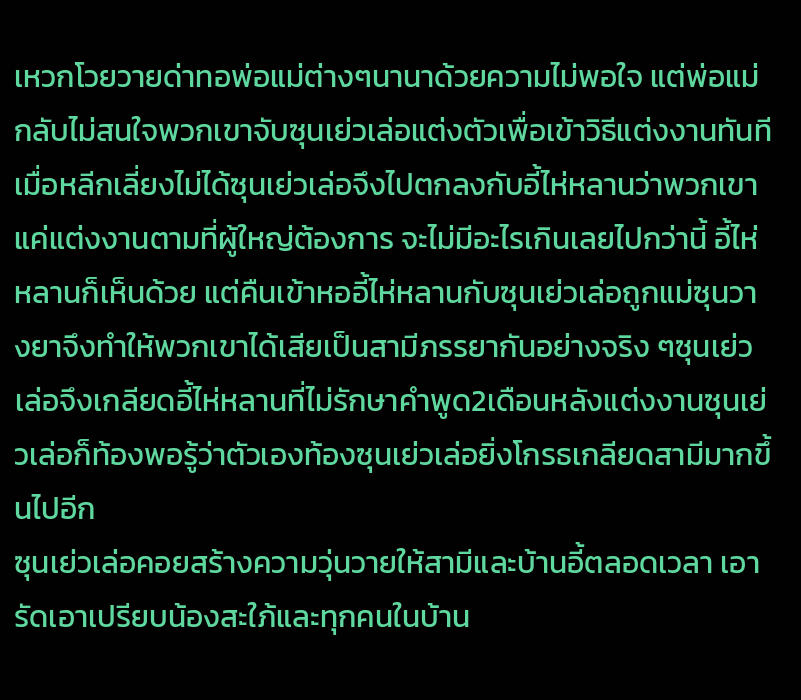เหวกโวยวายด่าทอพ่อแม่ต่างๆนานาด้วยความไม่พอใจ แต่พ่อแม่กลับไม่สนใจพวกเขาจับซุนเย่วเล่อแต่งตัวเพื่อเข้าวิธีแต่งงานทันที
เมื่อหลีกเลี่ยงไม่ได้ซุนเย่วเล่อจึงไปตกลงกับอี้ไห่หลานว่าพวกเขาแค่แต่งงานตามที่ผู้ใหญ่ต้องการ จะไม่มีอะไรเกินเลยไปกว่านี้ อี้ไห่หลานก็เห็นด้วย แต่คืนเข้าหออี้ไห่หลานกับซุนเย่วเล่อถูกแม่ซุนวางยาจึงทำให้พวกเขาได้เสียเป็นสามีภรรยากันอย่างจริง ๆซุนเย่วเล่อจึงเกลียดอี้ไห่หลานที่ไม่รักษาคำพูด2เดือนหลังแต่งงานซุนเย่วเล่อก็ท้องพอรู้ว่าตัวเองท้องซุนเย่วเล่อยิ่งโกรธเกลียดสามีมากขึ้นไปอีก
ซุนเย่วเล่อคอยสร้างความวุ่นวายให้สามีและบ้านอี้ตลอดเวลา เอารัดเอาเปรียบน้องสะใภ้และทุกคนในบ้าน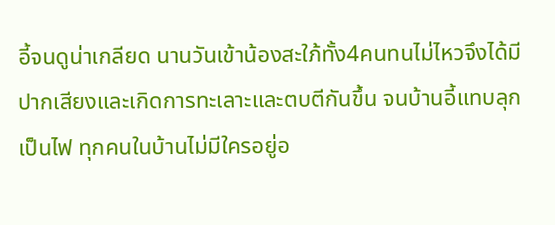อี้จนดูน่าเกลียด นานวันเข้าน้องสะใภ้ทั้ง4คนทนไม่ไหวจึงได้มีปากเสียงและเกิดการทะเลาะและตบตีกันขึ้น จนบ้านอี้แทบลุกเป็นไฟ ทุกคนในบ้านไม่มีใครอยู่อ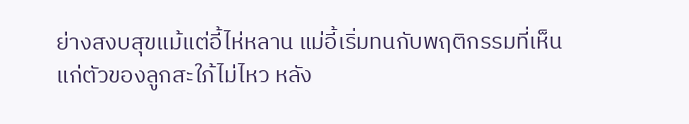ย่างสงบสุขแม้แต่อี้ไห่หลาน แม่อี้เริ่มทนกับพฤติกรรมที่เห็นแก่ตัวของลูกสะใภ้ไม่ไหว หลัง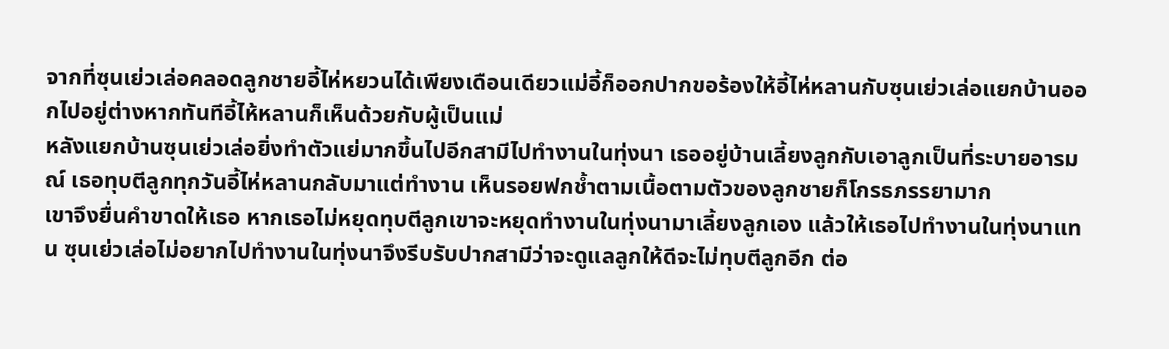จากที่ซุนเย่วเล่อคลอดลูกชายอี้ไห่หยวนได้เพียงเดือนเดียวแม่อี้ก็ออกปากขอร้องให้อี้ไห่หลานกับซุนเย่วเล่อแยกบ้านออกไปอยู่ต่างหากทันทีอี้ไห้หลานก็เห็นด้วยกับผู้เป็นแม่
หลังแยกบ้านซุนเย่วเล่อยิ่งทำตัวแย่มากขึ้นไปอีกสามีไปทำงานในทุ่งนา เธออยู่บ้านเลี้ยงลูกกับเอาลูกเป็นที่ระบายอารมณ์ เธอทุบตีลูกทุกวันอี้ไห่หลานกลับมาแต่ทำงาน เห็นรอยฟกช้ำตามเนื้อตามตัวของลูกชายก็โกรธภรรยามาก
เขาจึงยื่นคำขาดให้เธอ หากเธอไม่หยุดทุบตีลูกเขาจะหยุดทำงานในทุ่งนามาเลี้ยงลูกเอง แล้วให้เธอไปทำงานในทุ่งนาแทน ซุนเย่วเล่อไม่อยากไปทำงานในทุ่งนาจึงรีบรับปากสามีว่าจะดูแลลูกให้ดีจะไม่ทุบตีลูกอีก ต่อ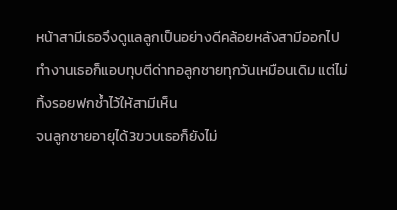หน้าสามีเธอจึงดูแลลูกเป็นอย่างดีคล้อยหลังสามีออกไปทำงานเธอก็แอบทุบตีด่าทอลูกชายทุกวันเหมือนเดิม แต่ไม่ทิ้งรอยฟกช้ำไว้ให้สามีเห็น
จนลูกชายอายุได้3ขวบเธอก็ยังไม่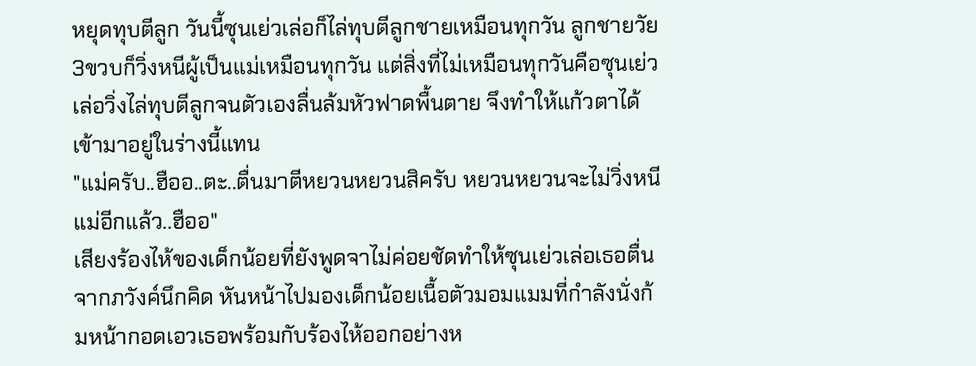หยุดทุบตีลูก วันนี้ซุนเย่วเล่อก็ไล่ทุบตีลูกชายเหมือนทุกวัน ลูกชายวัย3ขวบก็วิ่งหนีผู้เป็นแม่เหมือนทุกวัน แต่สิ่งที่ไม่เหมือนทุกวันคือซุนเย่วเล่อวิ่งไล่ทุบตีลูกจนตัวเองลื่นล้มหัวฟาดพื้นตาย จึงทำให้แก้วตาได้เข้ามาอยู่ในร่างนี้แทน
"แม่ครับ..ฮืออ..ตะ..ตื่นมาตีหยวนหยวนสิครับ หยวนหยวนจะไม่วิ่งหนีแม่อีกแล้ว..ฮืออ"
เสียงร้องไห้ของเด็กน้อยที่ยังพูดจาไม่ค่อยชัดทำให้ซุนเย่วเล่อเธอตื่นจากภวังค์นึกคิด หันหน้าไปมองเด็กน้อยเนื้อตัวมอมแมมที่กำลังนั่งก้มหน้ากอดเอวเธอพร้อมกับร้องไห้ออกอย่างห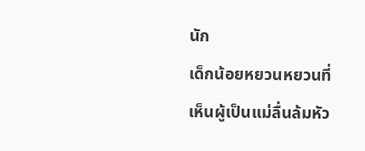นัก
เด็กน้อยหยวนหยวนที่เห็นผู้เป็นแม่ลื่นล้มหัว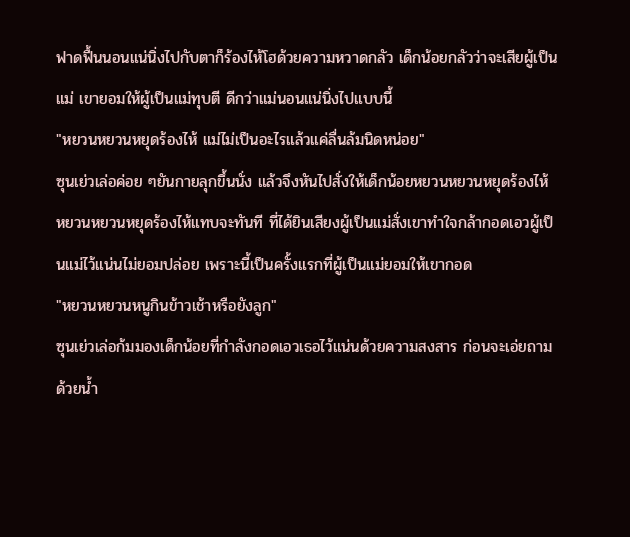ฟาดฟื้นนอนแน่นิ่งไปกับตาก็ร้องไห้โฮด้วยความหวาดกลัว เด็กน้อยกลัวว่าจะเสียผู้เป็นแม่ เขายอมให้ผู้เป็นแม่ทุบตี ดีกว่าแม่นอนแน่นิ่งไปแบบนี้
"หยวนหยวนหยุดร้องไห้ แม่ไม่เป็นอะไรแล้วแค่ลื่นล้มนิดหน่อย"
ซุนเย่วเล่อค่อย ๆยันกายลุกขึ้นนั่ง แล้วจึงหันไปสั่งให้เด็กน้อยหยวนหยวนหยุดร้องไห้ หยวนหยวนหยุดร้องไห้แทบจะทันที ที่ได้ยินเสียงผู้เป็นแม่สั่งเขาทำใจกล้ากอดเอวผู้เป็นแม่ไว้แน่นไม่ยอมปล่อย เพราะนี้เป็นครั้งแรกที่ผู้เป็นแม่ยอมให้เขากอด
"หยวนหยวนหนูกินข้าวเช้าหรือยังลูก"
ซุนเย่วเล่อก้มมองเด็กน้อยที่กำลังกอดเอวเธอไว้แน่นด้วยความสงสาร ก่อนจะเอ่ยถามด้วยน้ำ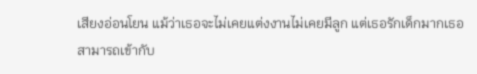เสียงอ่อนโยน แม้ว่าเธอจะไม่เคยแต่งงานไม่เคยมีลูก แต่เธอรักเด็กมากเธอสามารถเข้ากับ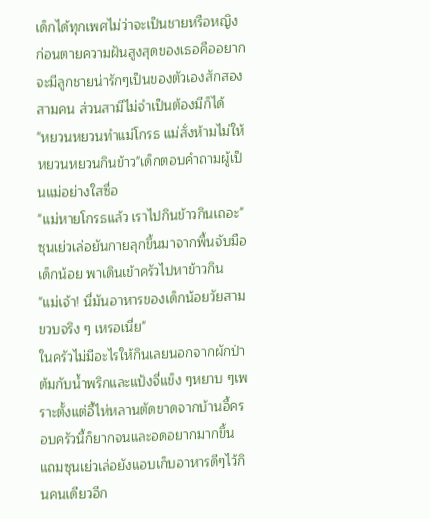เด็กได้ทุกเพศไม่ว่าจะเป็นชายหรือหญิง ก่อนตายความฝันสูงสุดของเธอคืออยากจะมีลูกชายน่ารักๆเป็นของตัวเองสักสองสามคน ส่วนสามีไม่จำเป็นต้องมีก็ได้
"หยวนหยวนทำแม่โกรธ แม่สั่งห้ามไม่ให้หยวนหยวนกินข้าว"เด็กตอบคำถามผู้เป็นแม่อย่างใสซื่อ
"แม่หายโกรธแล้ว เราไปกินข้าวกินเถอะ"
ซุนเย่วเล่อยันกายลุกขึ้นมาจากพื้นจับมือเด็กน้อย พาเดินเข้าครัวไปหาข้าวกิน
"แม่เจ้า! นี่มันอาหารของเด็กน้อยวัยสามขวบจริง ๆ เหรอเนี่ย"
ในครัวไม่มีอะไรให้กินเลยนอกจากผักป่าต้มกับน้ำพริกและแป้งจี่แข็ง ๆหยาบ ๆเพราะตั้งแต่อี้ไห่หลานตัดขาดจากบ้านอี้ครอบครัวนี้ก็ยากจนและอดอยากมากขึ้น แถมซุนเย่วเล่อยังแอบเก็บอาหารดีๆไว้กินคนเดียวอีก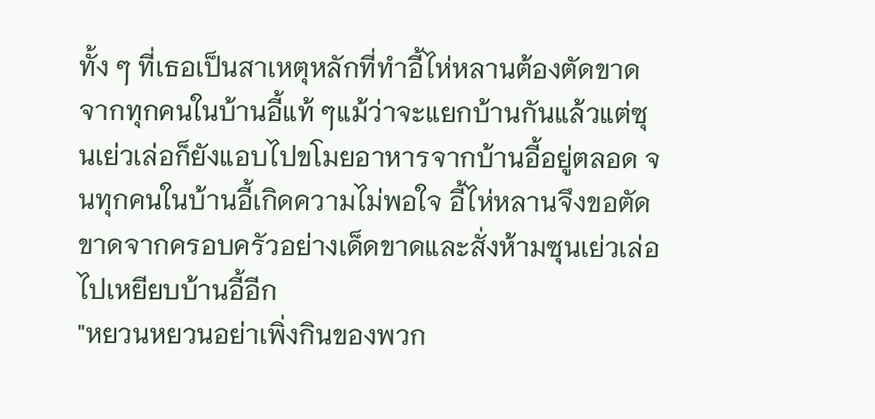ทั้ง ๆ ที่เธอเป็นสาเหตุหลักที่ทำอี้ไห่หลานต้องตัดขาดจากทุกคนในบ้านอี้แท้ ๆแม้ว่าจะแยกบ้านกันแล้วแต่ซุนเย่วเล่อก็ยังแอบไปขโมยอาหารจากบ้านอี้อยู่ตลอด จนทุกคนในบ้านอี้เกิดความไม่พอใจ อี้ไห่หลานจึงขอตัดขาดจากครอบครัวอย่างเด็ดขาดและสั่งห้ามซุนเย่วเล่อไปเหยียบบ้านอี้อีก
"หยวนหยวนอย่าเพิ่งกินของพวก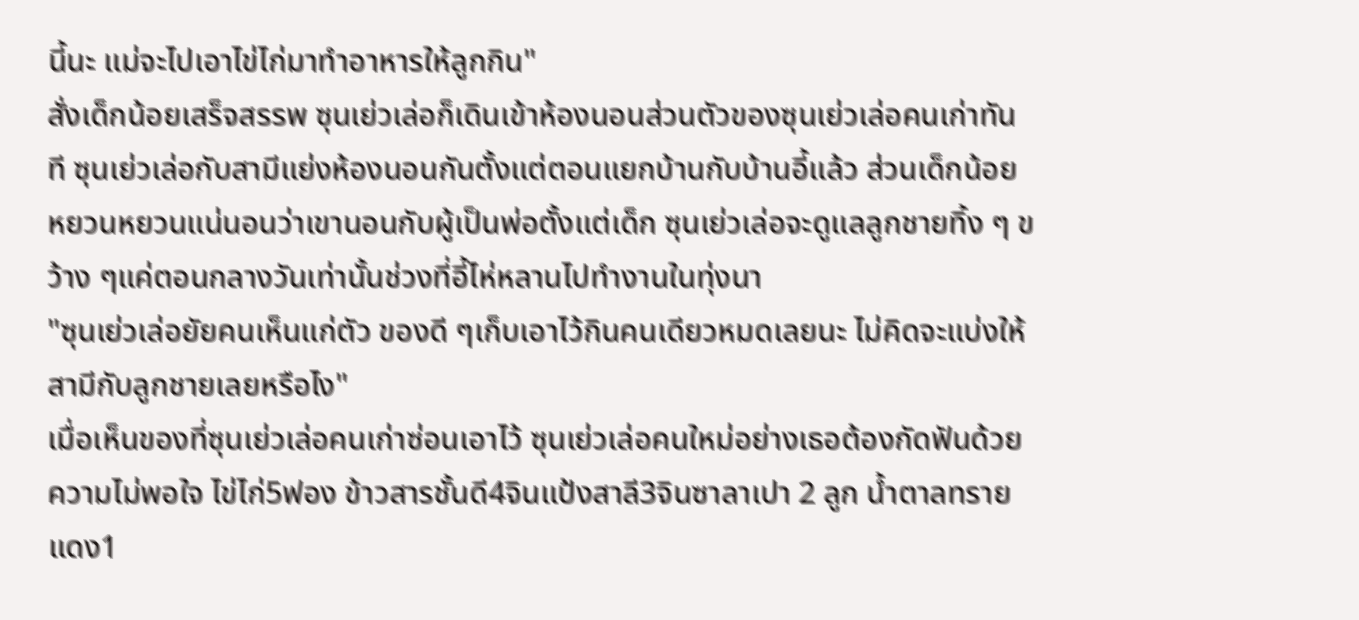นี้นะ แม่จะไปเอาไข่ไก่มาทำอาหารให้ลูกกิน"
สั่งเด็กน้อยเสร็จสรรพ ซุนเย่วเล่อก็เดินเข้าห้องนอนส่วนตัวของซุนเย่วเล่อคนเก่าทันที ซุนเย่วเล่อกับสามีแย่งห้องนอนกันตั้งแต่ตอนแยกบ้านกับบ้านอี้แล้ว ส่วนเด็กน้อยหยวนหยวนแน่นอนว่าเขานอนกับผู้เป็นพ่อตั้งแต่เด็ก ซุนเย่วเล่อจะดูแลลูกชายทิ้ง ๆ ขว้าง ๆแค่ตอนกลางวันเท่านั้นช่วงที่อี้ไห่หลานไปทำงานในทุ่งนา
"ซุนเย่วเล่อยัยคนเห็นแก่ตัว ของดี ๆเก็บเอาไว้กินคนเดียวหมดเลยนะ ไม่คิดจะแบ่งให้สามีกับลูกชายเลยหรือไง"
เมื่อเห็นของที่ซุนเย่วเล่อคนเก่าซ่อนเอาไว้ ซุนเย่วเล่อคนใหม่อย่างเธอต้องกัดฟันด้วยความไม่พอใจ ไข่ไก่5ฟอง ข้าวสารชั้นดี4จินแป้งสาลี3จินซาลาเปา 2 ลูก น้ำตาลทรายแดง1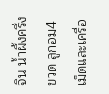จิน น้ำผึ้งครึ่งขวด ลูกอม4 เม็ดและเครื่อ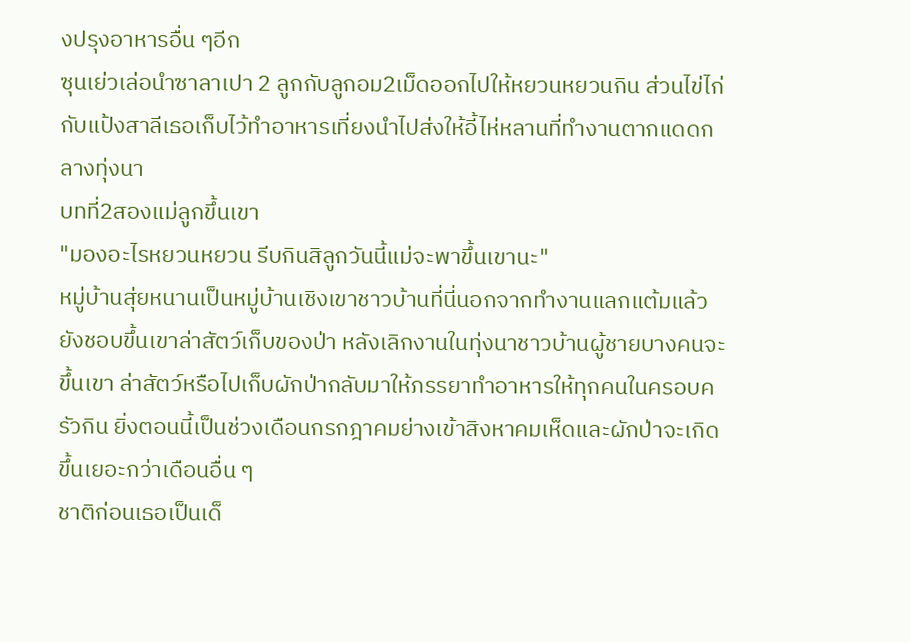งปรุงอาหารอื่น ๆอีก
ซุนเย่วเล่อนำซาลาเปา 2 ลูกกับลูกอม2เม็ดออกไปให้หยวนหยวนกิน ส่วนไข่ไก่กับแป้งสาลีเธอเก็บไว้ทำอาหารเที่ยงนำไปส่งให้อี้ไห่หลานที่ทำงานตากแดดกลางทุ่งนา
บทที่2สองแม่ลูกขึ้นเขา
"มองอะไรหยวนหยวน รีบกินสิลูกวันนี้แม่จะพาขึ้นเขานะ"
หมู่บ้านสุ่ยหนานเป็นหมู่บ้านเชิงเขาชาวบ้านที่นี่นอกจากทำงานแลกแต้มแล้วยังชอบขึ้นเขาล่าสัตว์เก็บของป่า หลังเลิกงานในทุ่งนาชาวบ้านผู้ชายบางคนจะขึ้นเขา ล่าสัตว์หรือไปเก็บผักป่ากลับมาให้ภรรยาทำอาหารให้ทุกคนในครอบครัวกิน ยิ่งตอนนี้เป็นช่วงเดือนกรกฎาคมย่างเข้าสิงหาคมเห็ดและผักป่าจะเกิดขึ้นเยอะกว่าเดือนอื่น ๆ
ชาติก่อนเธอเป็นเด็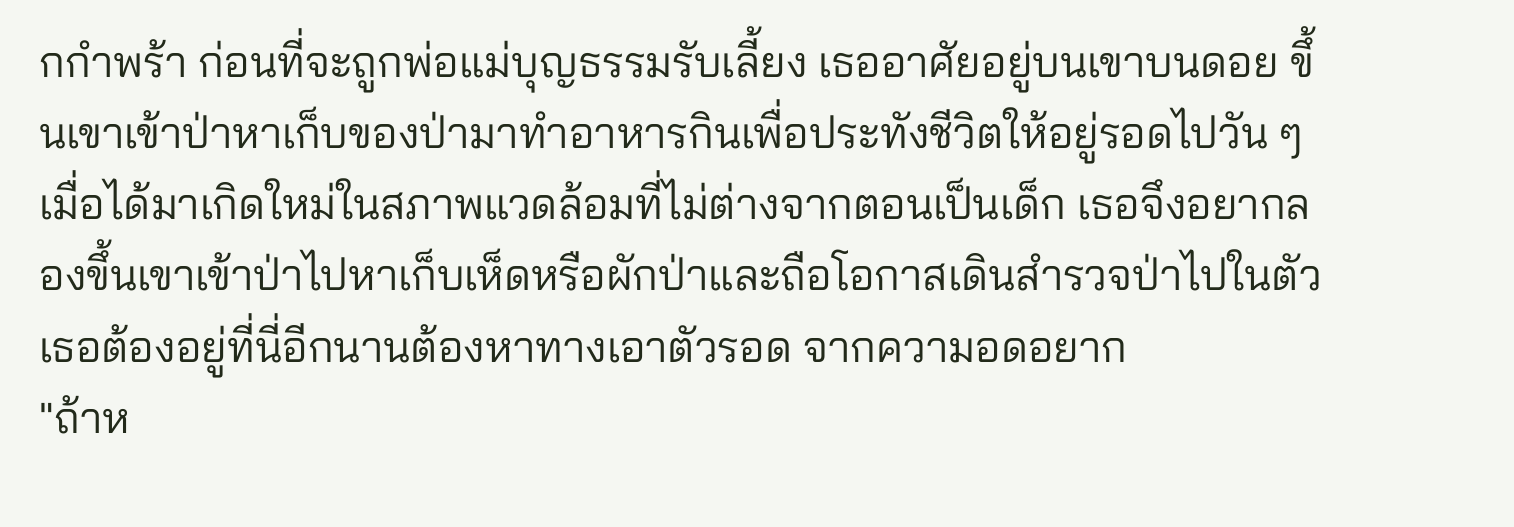กกำพร้า ก่อนที่จะถูกพ่อแม่บุญธรรมรับเลี้ยง เธออาศัยอยู่บนเขาบนดอย ขึ้นเขาเข้าป่าหาเก็บของป่ามาทำอาหารกินเพื่อประทังชีวิตให้อยู่รอดไปวัน ๆ
เมื่อได้มาเกิดใหม่ในสภาพแวดล้อมที่ไม่ต่างจากตอนเป็นเด็ก เธอจึงอยากลองขึ้นเขาเข้าป่าไปหาเก็บเห็ดหรือผักป่าและถือโอกาสเดินสำรวจป่าไปในตัว เธอต้องอยู่ที่นี่อีกนานต้องหาทางเอาตัวรอด จากความอดอยาก
"ถ้าห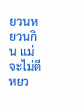ยวนหยวนกิน แม่จะไม่ตีหยว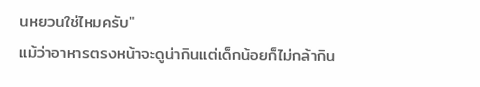นหยวนใช่ไหมครับ"
แม้ว่าอาหารตรงหน้าจะดูน่ากินแต่เด็กน้อยก็ไม่กล้ากิน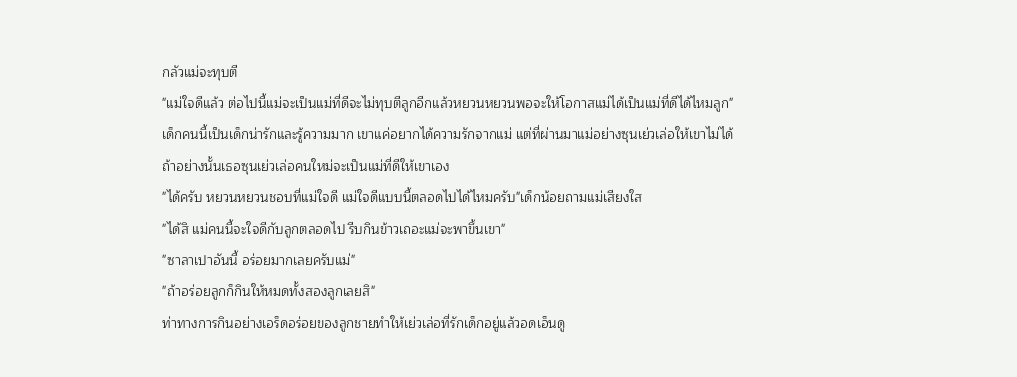กลัวแม่จะทุบตี
"แม่ใจดีแล้ว ต่อไปนี้แม่จะเป็นแม่ที่ดีจะไม่ทุบตีลูกอีกแล้วหยวนหยวนพอจะให้โอกาสแม่ได้เป็นแม่ที่ดีได้ไหมลูก"
เด็กคนนี้เป็นเด็กน่ารักและรู้ความมาก เขาแค่อยากได้ความรักจากแม่ แต่ที่ผ่านมาแม่อย่างซุนเย่วเล่อให้เขาไม่ได้ ถ้าอย่างนั้นเธอซุนเย่วเล่อคนใหม่จะเป็นแม่ที่ดีให้เขาเอง
"ได้ครับ หยวนหยวนชอบที่แม่ใจดี แม่ใจดีแบบนี้ตลอดไปได้ไหมครับ"เด็กน้อยถามแม่เสียงใส
"ได้สิ แม่คนนี้จะใจดีกับลูกตลอดไป รีบกินข้าวเถอะแม่จะพาขึ้นเขา"
"ซาลาเปาอันนี้ อร่อยมากเลยครับแม่"
"ถ้าอร่อยลูกก็กินให้หมดทั้งสองลูกเลยสิ"
ท่าทางการกินอย่างเอร็ดอร่อยของลูกชายทำให้เย่วเล่อที่รักเด็กอยู่แล้วอดเอ็นดู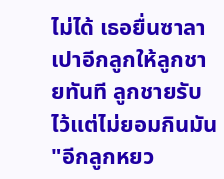ไม่ได้ เธอยื่นซาลาเปาอีกลูกให้ลูกชายทันที ลูกชายรับไว้แต่ไม่ยอมกินมัน
"อีกลูกหยว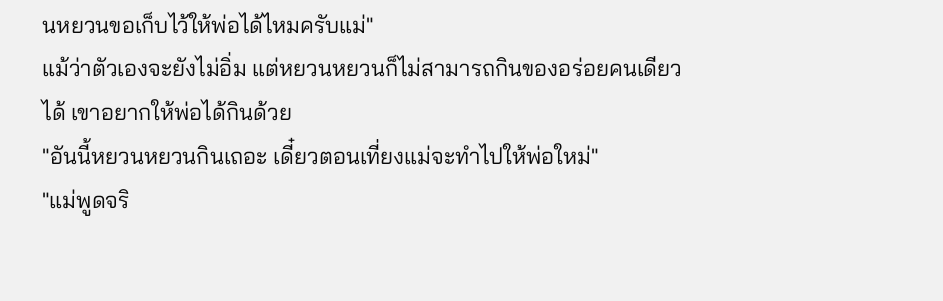นหยวนขอเก็บไว้ให้พ่อได้ไหมครับแม่"
แม้ว่าตัวเองจะยังไม่อิ่ม แต่หยวนหยวนก็ไม่สามารถกินของอร่อยคนเดียวได้ เขาอยากให้พ่อได้กินด้วย
"อันนี้หยวนหยวนกินเถอะ เดี๋ยวตอนเที่ยงแม่จะทำไปให้พ่อใหม่"
"แม่พูดจริ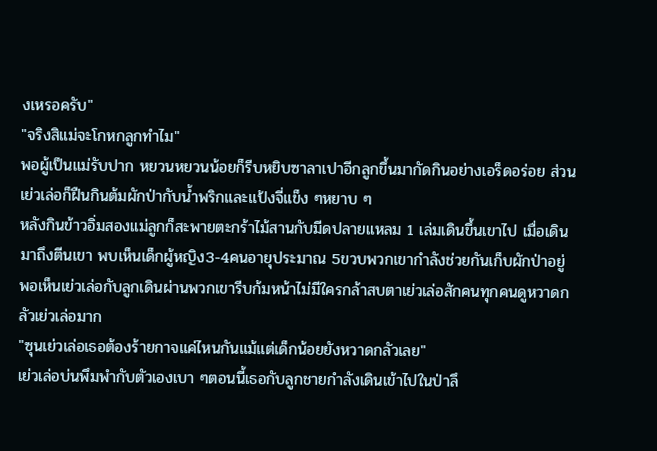งเหรอครับ"
"จริงสิแม่จะโกหกลูกทำไม"
พอผู้เป็นแม่รับปาก หยวนหยวนน้อยก็รีบหยิบซาลาเปาอีกลูกขึ้นมากัดกินอย่างเอร็ดอร่อย ส่วนเย่วเล่อก็ฝืนกินต้มผักป่ากับน้ำพริกและแป้งจี่แข็ง ๆหยาบ ๆ
หลังกินข้าวอิ่มสองแม่ลูกก็สะพายตะกร้าไม้สานกับมีดปลายแหลม 1 เล่มเดินขึ้นเขาไป เมื่อเดินมาถึงตีนเขา พบเห็นเด็กผู้หญิง3-4คนอายุประมาณ 5ขวบพวกเขากำลังช่วยกันเก็บผักป่าอยู่ พอเห็นเย่วเล่อกับลูกเดินผ่านพวกเขารีบก้มหน้าไม่มีใครกล้าสบตาเย่วเล่อสักคนทุกคนดูหวาดกลัวเย่วเล่อมาก
"ซุนเย่วเล่อเธอต้องร้ายกาจแค่ไหนกันแม้แต่เด็กน้อยยังหวาดกลัวเลย"
เย่วเล่อบ่นพึมพำกับตัวเองเบา ๆตอนนี้เธอกับลูกชายกำลังเดินเข้าไปในป่าลึ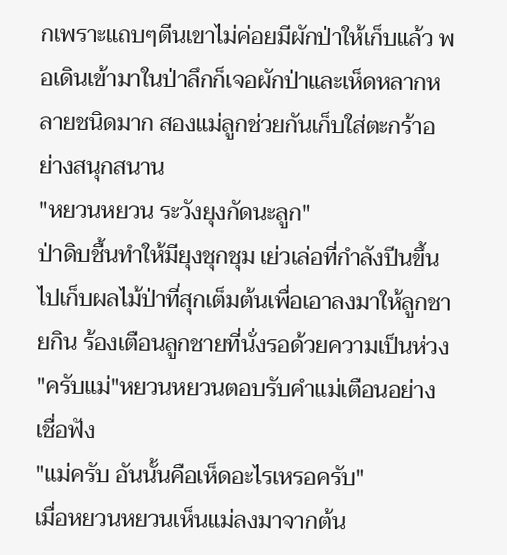กเพราะแถบๆตีนเขาไม่ค่อยมีผักป่าให้เก็บแล้ว พอเดินเข้ามาในป่าลึกก็เจอผักป่าและเห็ดหลากหลายชนิดมาก สองแม่ลูกช่วยกันเก็บใส่ตะกร้าอย่างสนุกสนาน
"หยวนหยวน ระวังยุงกัดนะลูก"
ป่าดิบชื้นทำให้มียุงชุกชุม เย่วเล่อที่กำลังปีนขึ้นไปเก็บผลไม้ป่าที่สุกเต็มต้นเพื่อเอาลงมาให้ลูกชายกิน ร้องเตือนลูกชายที่นั่งรอด้วยความเป็นห่วง
"ครับแม่"หยวนหยวนตอบรับคำแม่เตือนอย่างเชื่อฟัง
"แม่ครับ อันนั้นคือเห็ดอะไรเหรอครับ"
เมื่อหยวนหยวนเห็นแม่ลงมาจากต้น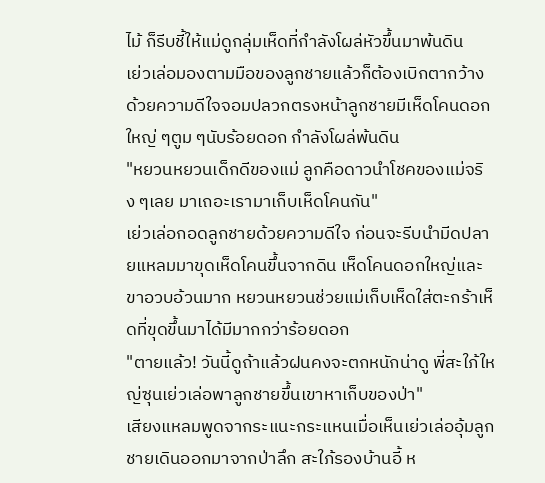ไม้ ก็รีบชี้ให้แม่ดูกลุ่มเห็ดที่กำลังโผล่หัวขึ้นมาพ้นดิน
เย่วเล่อมองตามมือของลูกชายแล้วก็ต้องเบิกตากว้างด้วยความดีใจจอมปลวกตรงหน้าลูกชายมีเห็ดโคนดอกใหญ่ ๆตูม ๆนับร้อยดอก กำลังโผล่พ้นดิน
"หยวนหยวนเด็กดีของแม่ ลูกคือดาวนำโชคของแม่จริง ๆเลย มาเถอะเรามาเก็บเห็ดโคนกัน"
เย่วเล่อกอดลูกชายด้วยความดีใจ ก่อนจะรีบนำมีดปลายแหลมมาขุดเห็ดโคนขึ้นจากดิน เห็ดโคนดอกใหญ่และขาอวบอ้วนมาก หยวนหยวนช่วยแม่เก็บเห็ดใส่ตะกร้าเห็ดที่ขุดขึ้นมาได้มีมากกว่าร้อยดอก
"ตายแล้ว! วันนี้ดูถ้าแล้วฝนคงจะตกหนักน่าดู พี่สะใภ้ใหญ่ซุนเย่วเล่อพาลูกชายขึ้นเขาหาเก็บของป่า"
เสียงแหลมพูดจากระแนะกระแหนเมื่อเห็นเย่วเล่ออุ้มลูกชายเดินออกมาจากป่าลึก สะใภ้รองบ้านอี้ ห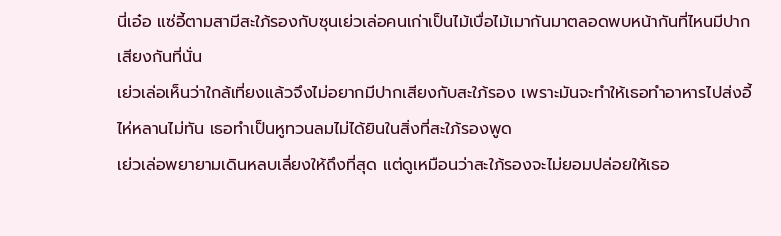นี่เอ๋อ แซ่อี้ตามสามีสะใภ้รองกับซุนเย่วเล่อคนเก่าเป็นไม้เบื่อไม้เมากันมาตลอดพบหน้ากันที่ไหนมีปากเสียงกันที่นั่น
เย่วเล่อเห็นว่าใกล้เที่ยงแล้วจึงไม่อยากมีปากเสียงกับสะใภ้รอง เพราะมันจะทำให้เธอทำอาหารไปส่งอี้ไห่หลานไม่ทัน เธอทำเป็นหูทวนลมไม่ได้ยินในสิ่งที่สะใภ้รองพูด
เย่วเล่อพยายามเดินหลบเลี่ยงให้ถึงที่สุด แต่ดูเหมือนว่าสะใภ้รองจะไม่ยอมปล่อยให้เธอ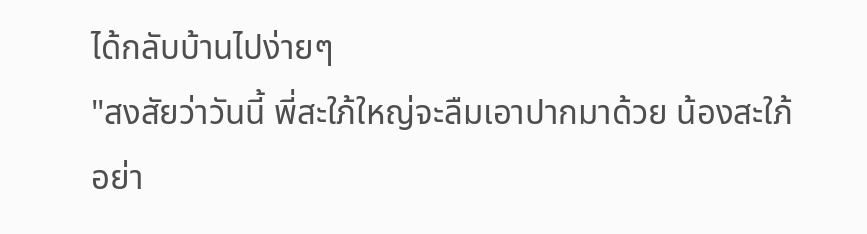ได้กลับบ้านไปง่ายๆ
"สงสัยว่าวันนี้ พี่สะใภ้ใหญ่จะลืมเอาปากมาด้วย น้องสะใภ้อย่า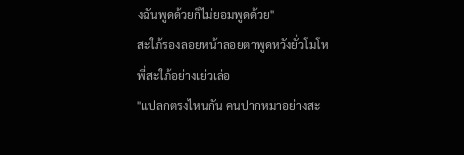งฉันพูดด้วยก็ไม่ยอมพูดด้วย"
สะใภ้รองลอยหน้าลอยตาพูดหวังยั่วโมโหพี่สะใภ้อย่างเย่วเล่อ
"แปลกตรงไหนกัน คนปากหมาอย่างสะ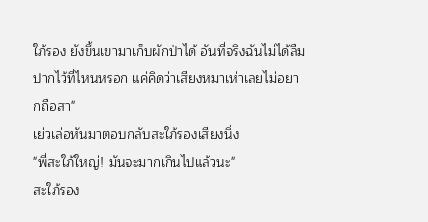ใภ้รอง ยังขึ้นเขามาเก็บผักป่าได้ อันที่จริงฉันไม่ได้ลืมปากไว้ที่ไหนหรอก แค่คิดว่าเสียงหมาเห่าเลยไม่อยากถือสา"
เย่วเล่อหันมาตอบกลับสะใภ้รองเสียงนิ่ง
"พี่สะใภ้ใหญ่! มันจะมากเกินไปแล้วนะ"
สะใภ้รอง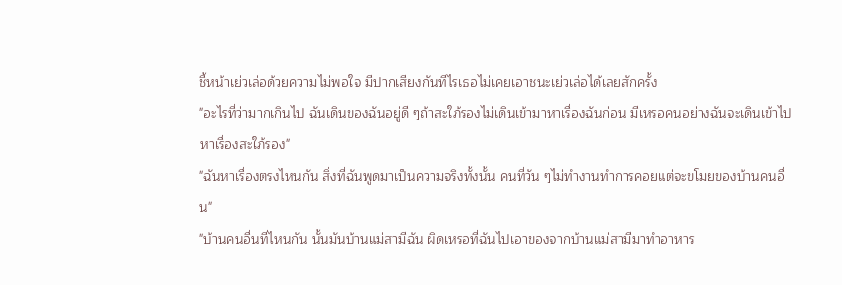ชี้หน้าเย่วเล่อด้วยความไม่พอใจ มีปากเสียงกันทีไรเธอไม่เคยเอาชนะเย่วเล่อได้เลยสักครั้ง
"อะไรที่ว่ามากเกินไป ฉันเดินของฉันอยู่ดี ๆถ้าสะใภ้รองไม่เดินเข้ามาหาเรื่องฉันก่อน มีเหรอคนอย่างฉันจะเดินเข้าไปหาเรื่องสะใภ้รอง"
"ฉันหาเรื่องตรงไหนกัน สิ่งที่ฉันพูดมาเป็นความจริงทั้งนั้น คนที่วัน ๆไม่ทำงานทำการคอยแต่จะขโมยของบ้านคนอื่น"
"บ้านคนอื่นที่ไหนกัน นั้นมันบ้านแม่สามีฉัน ผิดเหรอที่ฉันไปเอาของจากบ้านแม่สามีมาทำอาหาร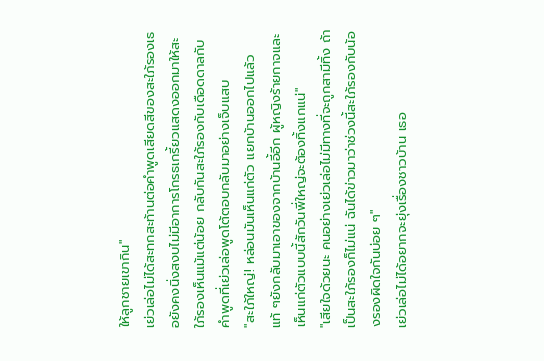ให้ลูกชายเขากิน"
เย่วเล่อไม่ได้สะทกสะท้านต่อคำพูดเสียดสีของสะใภ้รองเธอยังคงนิ่งสงบไม่มีอาการโกรธเกรี้ยวแสดงออกมาให้สะใภ้รองเห็นแม้แต่น้อย กลับกันสะใภ้รองกับเดือดดาลกับคำพูดที่เย่วเล่อพูดโต้ตอบกลับมาอย่างเจ็บแสบ
"สะใภ้ใหญ่! หล่อนมันเห็นแก่ตัว แยกบ้านออกไปแล้วแท้ ๆยังกลับมาเอาของจากบ้านอี้อีก ผู้หญิงร้ายกาจและเห็นแก่ตัวแบบนี้สักวันพี่ใหญ่จะต้องทิ้งแกแน่"
"เสียใจด้วยนะ คนอย่างเย่วเล่อไม่มีทางที่จะถูกสามีทิ้ง ถ้าเป็นสะใภ้รองก็ไม่แน่ ฉันได้ข่าวมาว่าช่วงนี้สะใภ้รองกับน้องรองผิดใจกันบ่อย ๆ"
เย่วเล่อไม่ได้อยากจะยุ่งเรื่องชาวบ้าน เธอ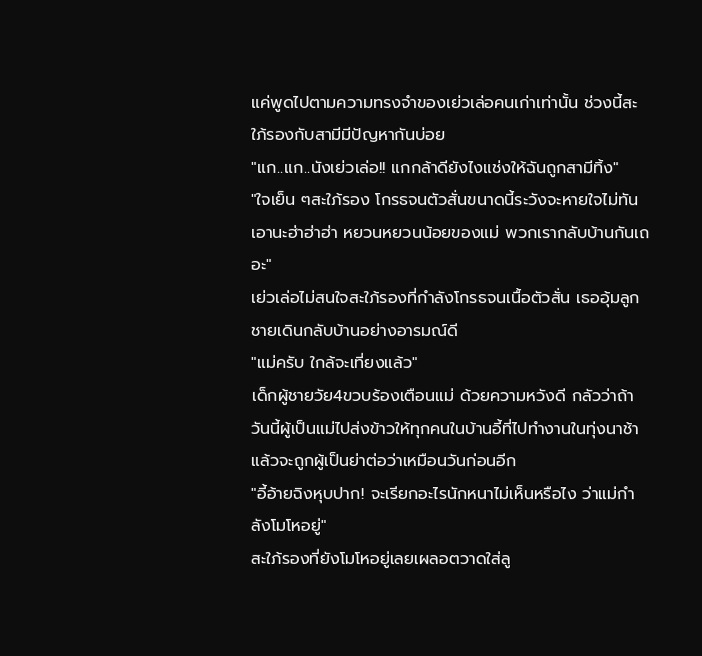แค่พูดไปตามความทรงจำของเย่วเล่อคนเก่าเท่านั้น ช่วงนี้สะใภ้รองกับสามีมีปัญหากันบ่อย
"แก..แก..นังเย่วเล่อ!! แกกล้าดียังไงแช่งให้ฉันถูกสามีทิ้ง"
"ใจเย็น ๆสะใภ้รอง โกรธจนตัวสั่นขนาดนี้ระวังจะหายใจไม่ทันเอานะฮ่าฮ่าฮ่า หยวนหยวนน้อยของแม่ พวกเรากลับบ้านกันเถอะ"
เย่วเล่อไม่สนใจสะใภ้รองที่กำลังโกรธจนเนื้อตัวสั่น เธออุ้มลูกชายเดินกลับบ้านอย่างอารมณ์ดี
"แม่ครับ ใกล้จะเที่ยงแล้ว"
เด็กผู้ชายวัย4ขวบร้องเตือนแม่ ด้วยความหวังดี กลัวว่าถ้าวันนี้ผู้เป็นแม่ไปส่งข้าวให้ทุกคนในบ้านอี้ที่ไปทำงานในทุ่งนาช้าแล้วจะถูกผู้เป็นย่าต่อว่าเหมือนวันก่อนอีก
"อี้อ้ายฉิงหุบปาก! จะเรียกอะไรนักหนาไม่เห็นหรือไง ว่าแม่กำลังโมโหอยู่"
สะใภ้รองที่ยังโมโหอยู่เลยเผลอตวาดใส่ลู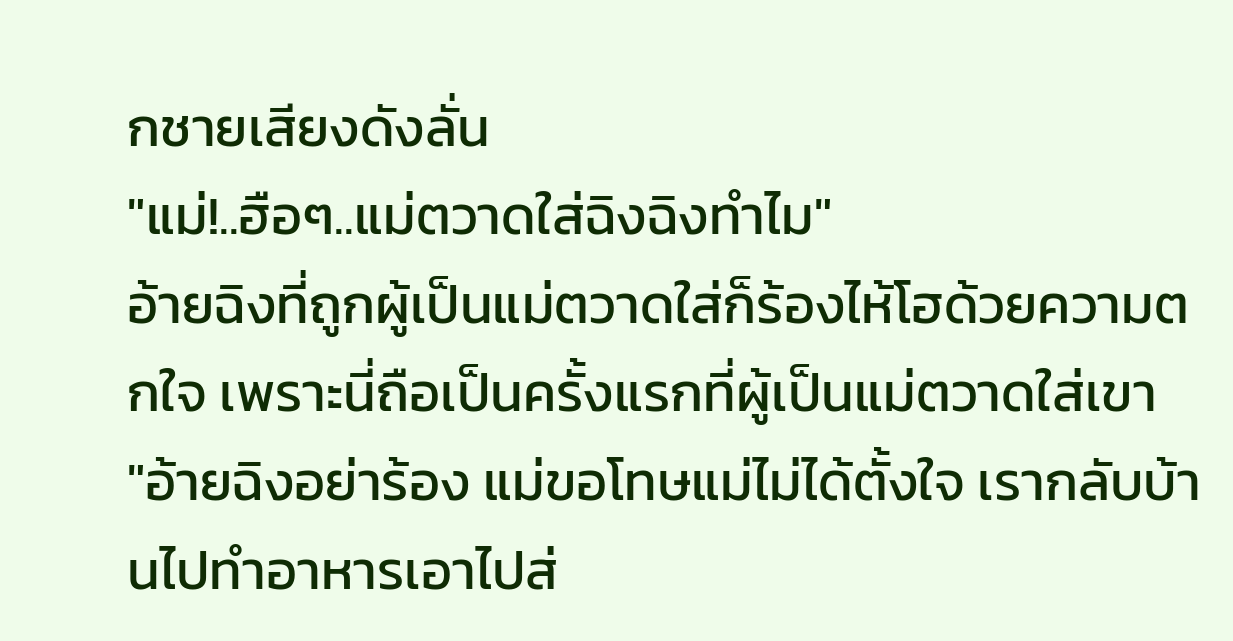กชายเสียงดังลั่น
"แม่!..ฮือๆ..แม่ตวาดใส่ฉิงฉิงทำไม"
อ้ายฉิงที่ถูกผู้เป็นแม่ตวาดใส่ก็ร้องไห้โฮด้วยความตกใจ เพราะนี่ถือเป็นครั้งแรกที่ผู้เป็นแม่ตวาดใส่เขา
"อ้ายฉิงอย่าร้อง แม่ขอโทษแม่ไม่ได้ตั้งใจ เรากลับบ้านไปทำอาหารเอาไปส่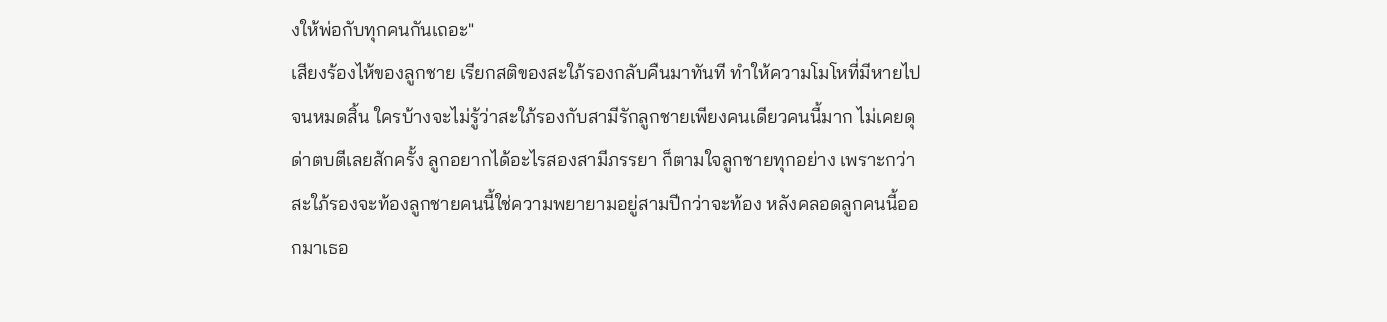งให้พ่อกับทุกคนกันเถอะ"
เสียงร้องไห้ของลูกชาย เรียกสติของสะใภ้รองกลับคืนมาทันที ทำให้ความโมโหที่มีหายไปจนหมดสิ้น ใครบ้างจะไม่รู้ว่าสะใภ้รองกับสามีรักลูกชายเพียงคนเดียวคนนี้มาก ไม่เคยดุด่าตบตีเลยสักครั้ง ลูกอยากได้อะไรสองสามีภรรยา ก็ตามใจลูกชายทุกอย่าง เพราะกว่าสะใภ้รองจะท้องลูกชายคนนี้ใช่ความพยายามอยู่สามปีกว่าจะท้อง หลังคลอดลูกคนนี้ออกมาเธอ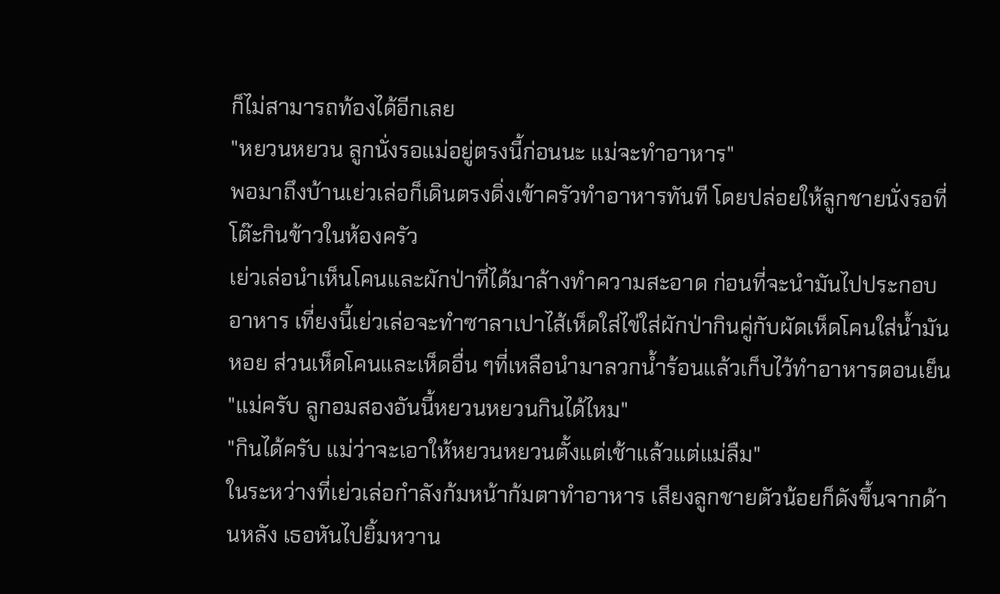ก็ไม่สามารถท้องได้อีกเลย
"หยวนหยวน ลูกนั่งรอแม่อยู่ตรงนี้ก่อนนะ แม่จะทำอาหาร"
พอมาถึงบ้านเย่วเล่อก็เดินตรงดิ่งเข้าครัวทำอาหารทันที โดยปล่อยให้ลูกชายนั่งรอที่โต๊ะกินข้าวในห้องครัว
เย่วเล่อนำเห็นโคนและผักป่าที่ได้มาล้างทำความสะอาด ก่อนที่จะนำมันไปประกอบอาหาร เที่ยงนี้เย่วเล่อจะทำซาลาเปาไส้เห็ดใส่ไข่ใส่ผักป่ากินคู่กับผัดเห็ดโคนใส่น้ำมันหอย ส่วนเห็ดโคนและเห็ดอื่น ๆที่เหลือนำมาลวกน้ำร้อนแล้วเก็บไว้ทำอาหารตอนเย็น
"แม่ครับ ลูกอมสองอันนี้หยวนหยวนกินได้ไหม"
"กินได้ครับ แม่ว่าจะเอาให้หยวนหยวนตั้งแต่เช้าแล้วแต่แม่ลืม"
ในระหว่างที่เย่วเล่อกำลังก้มหน้าก้มตาทำอาหาร เสียงลูกชายตัวน้อยก็ดังขึ้นจากด้านหลัง เธอหันไปยิ้มหวาน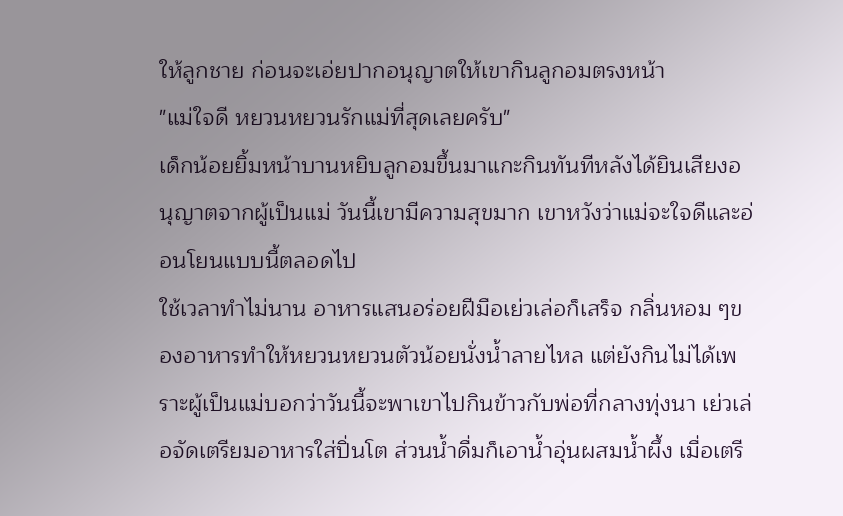ให้ลูกชาย ก่อนจะเอ่ยปากอนุญาตให้เขากินลูกอมตรงหน้า
"แม่ใจดี หยวนหยวนรักแม่ที่สุดเลยครับ"
เด็กน้อยยิ้มหน้าบานหยิบลูกอมขึ้นมาแกะกินทันทีหลังได้ยินเสียงอนุญาตจากผู้เป็นแม่ วันนี้เขามีความสุขมาก เขาหวังว่าแม่จะใจดีและอ่อนโยนแบบนี้ตลอดไป
ใช้เวลาทำไม่นาน อาหารแสนอร่อยฝีมือเย่วเล่อก็เสร็จ กลิ่นหอม ๆของอาหารทำให้หยวนหยวนตัวน้อยนั่งน้ำลายไหล แต่ยังกินไม่ได้เพราะผู้เป็นแม่บอกว่าวันนี้จะพาเขาไปกินข้าวกับพ่อที่กลางทุ่งนา เย่วเล่อจัดเตรียมอาหารใส่ปิ่นโต ส่วนน้ำดื่มก็เอาน้ำอุ่นผสมน้ำผึ้ง เมื่อเตรี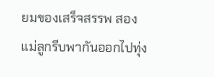ยมของเสร็จสรรพ สองแม่ลูกรีบพากันออกไปทุ่ง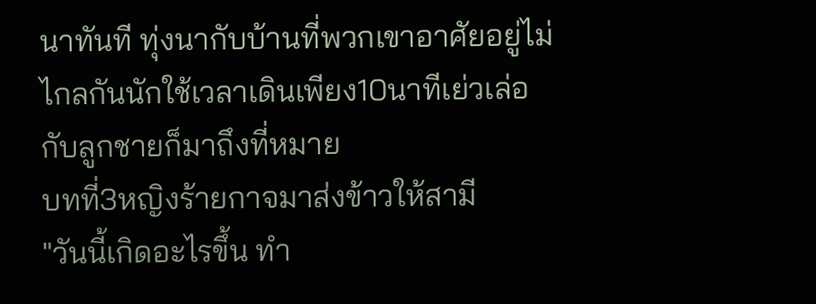นาทันที ทุ่งนากับบ้านที่พวกเขาอาศัยอยู่ไม่ไกลกันนักใช้เวลาเดินเพียง10นาทีเย่วเล่อกับลูกชายก็มาถึงที่หมาย
บทที่3หญิงร้ายกาจมาส่งข้าวให้สามี
"วันนี้เกิดอะไรขึ้น ทำ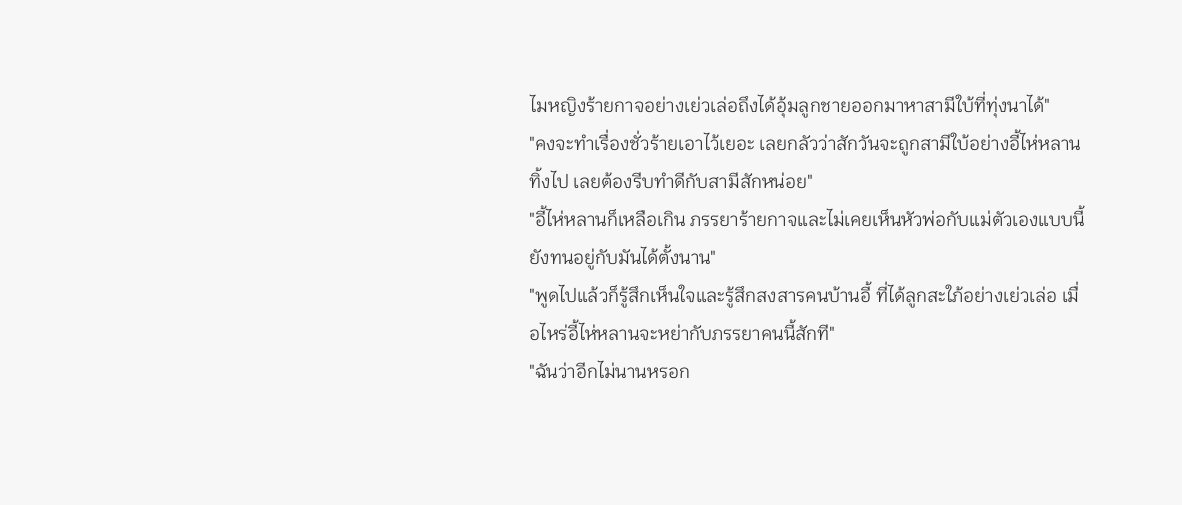ไมหญิงร้ายกาจอย่างเย่วเล่อถึงได้อุ้มลูกชายออกมาหาสามีใบ้ที่ทุ่งนาได้"
"คงจะทำเรื่องชั่วร้ายเอาไว้เยอะ เลยกลัวว่าสักวันจะถูกสามีใบ้อย่างอี้ไห่หลานทิ้งไป เลยต้องรีบทำดีกับสามีสักหน่อย"
"อี้ไห่หลานก็เหลือเกิน ภรรยาร้ายกาจและไม่เคยเห็นหัวพ่อกับแม่ตัวเองแบบนี้ ยังทนอยู่กับมันได้ตั้งนาน"
"พูดไปแล้วก็รู้สึกเห็นใจและรู้สึกสงสารคนบ้านอี้ ที่ได้ลูกสะใภ้อย่างเย่วเล่อ เมื่อไหร่อี้ไห่หลานจะหย่ากับภรรยาคนนี้สักที"
"ฉันว่าอีกไม่นานหรอก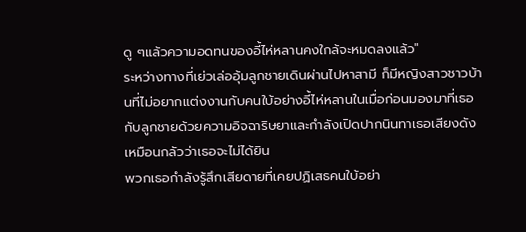ดู ๆแล้วความอดทนของอี้ไห่หลานคงใกล้จะหมดลงแล้ว"
ระหว่างทางที่เย่วเล่ออุ้มลูกชายเดินผ่านไปหาสามี ก็มีหญิงสาวชาวบ้านที่ไม่อยากแต่งงานกับคนใบ้อย่างอี้ไห่หลานในเมื่อก่อนมองมาที่เธอกับลูกชายด้วยความอิจฉาริษยาและกำลังเปิดปากนินทาเธอเสียงดังเหมือนกลัวว่าเธอจะไม่ได้ยิน
พวกเธอกำลังรู้สึกเสียดายที่เคยปฏิเสธคนใบ้อย่า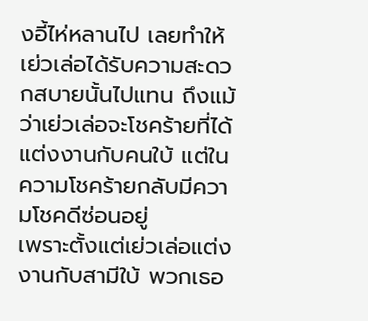งอี้ไห่หลานไป เลยทำให้เย่วเล่อได้รับความสะดวกสบายนั้นไปแทน ถึงแม้ว่าเย่วเล่อจะโชคร้ายที่ได้แต่งงานกับคนใบ้ แต่ในความโชคร้ายกลับมีความโชคดีซ่อนอยู่
เพราะตั้งแต่เย่วเล่อแต่งงานกับสามีใบ้ พวกเธอ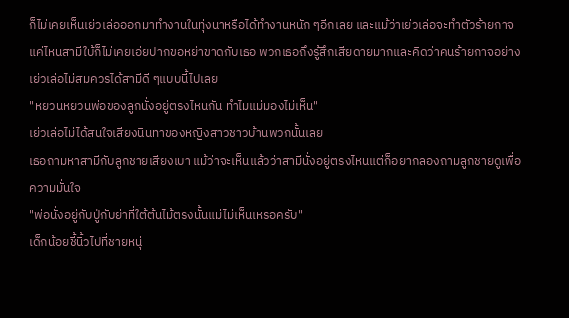ก็ไม่เคยเห็นเย่วเล่อออกมาทำงานในทุ่งนาหรือได้ทำงานหนัก ๆอีกเลย และแม้ว่าเย่วเล่อจะทำตัวร้ายกาจแค่ไหนสามีใบ้ก็ไม่เคยเอ่ยปากขอหย่าขาดกับเธอ พวกเธอถึงรู้สึกเสียดายมากและคิดว่าคนร้ายกาจอย่างเย่วเล่อไม่สมควรได้สามีดี ๆแบบนี้ไปเลย
"หยวนหยวนพ่อของลูกนั่งอยู่ตรงไหนกัน ทำไมแม่มองไม่เห็น"
เย่วเล่อไม่ได้สนใจเสียงนินทาของหญิงสาวชาวบ้านพวกนั้นเลย
เธอถามหาสามีกับลูกชายเสียงเบา แม้ว่าจะเห็นแล้วว่าสามีนั่งอยู่ตรงไหนแต่ก็อยากลองถามลูกชายดูเพื่อความมั่นใจ
"พ่อนั่งอยู่กับปู่กับย่าที่ใต้ต้นไม้ตรงนั้นแม่ไม่เห็นเหรอครับ"
เด็กน้อยชี้นิ้วไปที่ชายหนุ่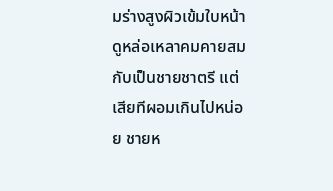มร่างสูงผิวเข้มใบหน้าดูหล่อเหลาคมคายสมกับเป็นชายชาตรี แต่เสียทีผอมเกินไปหน่อย ชายห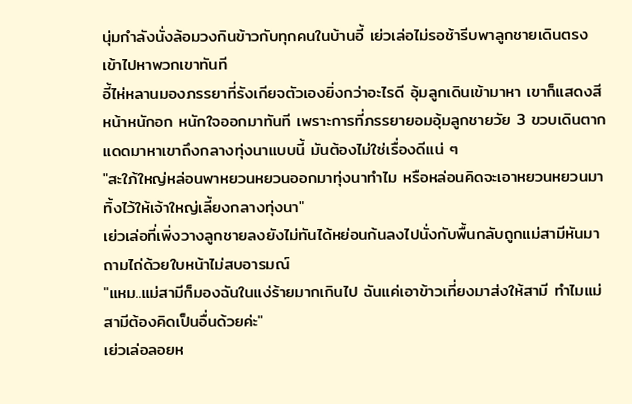นุ่มกำลังนั่งล้อมวงกินข้าวกับทุกคนในบ้านอี้ เย่วเล่อไม่รอช้ารีบพาลูกชายเดินตรงเข้าไปหาพวกเขาทันที
อี้ไห่หลานมองภรรยาที่รังเกียจตัวเองยิ่งกว่าอะไรดี อุ้มลูกเดินเข้ามาหา เขาก็แสดงสีหน้าหนักอก หนักใจออกมาทันที เพราะการที่ภรรยายอมอุ้มลูกชายวัย 3 ขวบเดินตากแดดมาหาเขาถึงกลางทุ่งนาแบบนี้ มันต้องไม่ใช่เรื่องดีแน่ ๆ
"สะใภ้ใหญ่หล่อนพาหยวนหยวนออกมาทุ่งนาทำไม หรือหล่อนคิดจะเอาหยวนหยวนมาทิ้งไว้ให้เจ้าใหญ่เลี้ยงกลางทุ่งนา"
เย่วเล่อที่เพิ่งวางลูกชายลงยังไม่ทันได้หย่อนก้นลงไปนั่งกับพื้นกลับถูกแม่สามีหันมาถามไถ่ด้วยใบหน้าไม่สบอารมณ์
"แหม..แม่สามีก็มองฉันในแง่ร้ายมากเกินไป ฉันแค่เอาข้าวเที่ยงมาส่งให้สามี ทำไมแม่สามีต้องคิดเป็นอื่นด้วยค่ะ"
เย่วเล่อลอยห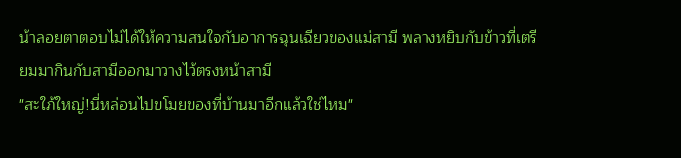น้าลอยตาตอบไม่ได้ให้ความสนใจกับอาการฉุนเฉียวของแม่สามี พลางหยิบกับข้าวที่เตรียมมากินกับสามีออกมาวางไว้ตรงหน้าสามี
"สะใภ้ใหญ่!นี่หล่อนไปขโมยของที่บ้านมาอีกแล้วใช่ไหม"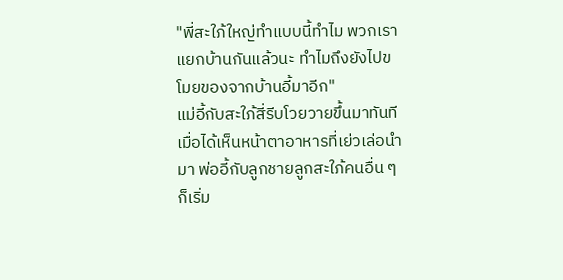"พี่สะใภ้ใหญ่ทำแบบนี้ทำไม พวกเราแยกบ้านกันแล้วนะ ทำไมถึงยังไปขโมยของจากบ้านอี้มาอีก"
แม่อี้กับสะใภ้สี่รีบโวยวายขึ้นมาทันที เมื่อได้เห็นหน้าตาอาหารที่เย่วเล่อนำมา พ่ออี้กับลูกชายลูกสะใภ้คนอื่น ๆ ก็เริ่ม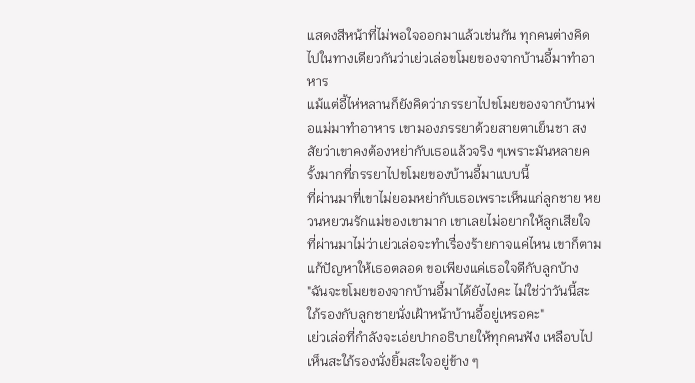แสดงสีหน้าที่ไม่พอใจออกมาแล้วเช่นกัน ทุกคนต่างคิดไปในทางเดียวกันว่าเย่วเล่อขโมยของจากบ้านอี้มาทำอาหาร
แม้แต่อี้ไห่หลานก็ยังคิดว่าภรรยาไปขโมยของจากบ้านพ่อแม่มาทำอาหาร เขามองภรรยาด้วยสายตาเย็นชา สงสัยว่าเขาคงต้องหย่ากับเธอแล้วจริง ๆเพราะมันหลายครั้งมากที่ภรรยาไปขโมยของบ้านอี้มาแบบนี้
ที่ผ่านมาที่เขาไม่ยอมหย่ากับเธอเพราะเห็นแก่ลูกชาย หยวนหยวนรักแม่ของเขามาก เขาเลยไม่อยากให้ลูกเสียใจ ที่ผ่านมาไม่ว่าเย่วเล่อจะทำเรื่องร้ายกาจแค่ไหน เขาก็ตามแก้ปัญหาให้เธอตลอด ขอเพียงแค่เธอใจดีกับลูกบ้าง
"ฉันจะขโมยของจากบ้านอี้มาได้ยังไงคะ ไม่ใช่ว่าวันนี้สะใภ้รองกับลูกชายนั่งเฝ้าหน้าบ้านอี้อยู่เหรอคะ"
เย่วเล่อที่กำลังจะเอ่ยปากอธิบายให้ทุกคนฟัง เหลือบไปเห็นสะใภ้รองนั่งยิ้มสะใจอยู่ข้าง ๆ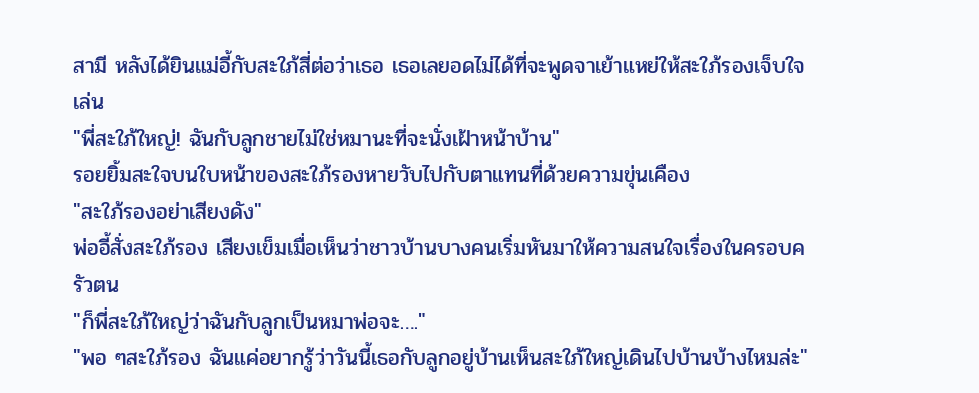สามี หลังได้ยินแม่อี้กับสะใภ้สี่ต่อว่าเธอ เธอเลยอดไม่ได้ที่จะพูดจาเย้าแหย่ให้สะใภ้รองเจ็บใจเล่น
"พี่สะใภ้ใหญ่! ฉันกับลูกชายไม่ใช่หมานะที่จะนั่งเฝ้าหน้าบ้าน"
รอยยิ้มสะใจบนใบหน้าของสะใภ้รองหายวับไปกับตาแทนที่ด้วยความขุ่นเคือง
"สะใภ้รองอย่าเสียงดัง"
พ่ออี้สั่งสะใภ้รอง เสียงเข็มเมื่อเห็นว่าชาวบ้านบางคนเริ่มหันมาให้ความสนใจเรื่องในครอบครัวตน
"ก็พี่สะใภ้ใหญ่ว่าฉันกับลูกเป็นหมาพ่อจะ…."
"พอ ๆสะใภ้รอง ฉันแค่อยากรู้ว่าวันนี้เธอกับลูกอยู่บ้านเห็นสะใภ้ใหญ่เดินไปบ้านบ้างไหมล่ะ"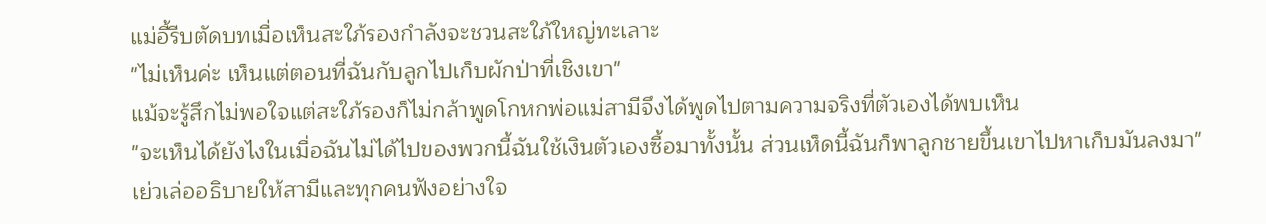แม่อี้รีบตัดบทเมื่อเห็นสะใภ้รองกำลังจะชวนสะใภ้ใหญ่ทะเลาะ
"ไม่เห็นค่ะ เห็นแต่ตอนที่ฉันกับลูกไปเก็บผักป่าที่เชิงเขา"
แม้จะรู้สึกไม่พอใจแต่สะใภ้รองก็ไม่กล้าพูดโกหกพ่อแม่สามีจึงได้พูดไปตามความจริงที่ตัวเองได้พบเห็น
"จะเห็นได้ยังไงในเมื่อฉันไม่ได้ไปของพวกนี้ฉันใช้เงินตัวเองซื้อมาทั้งนั้น ส่วนเห็ดนี้ฉันก็พาลูกชายขึ้นเขาไปหาเก็บมันลงมา"
เย่วเล่ออธิบายให้สามีและทุกคนฟังอย่างใจ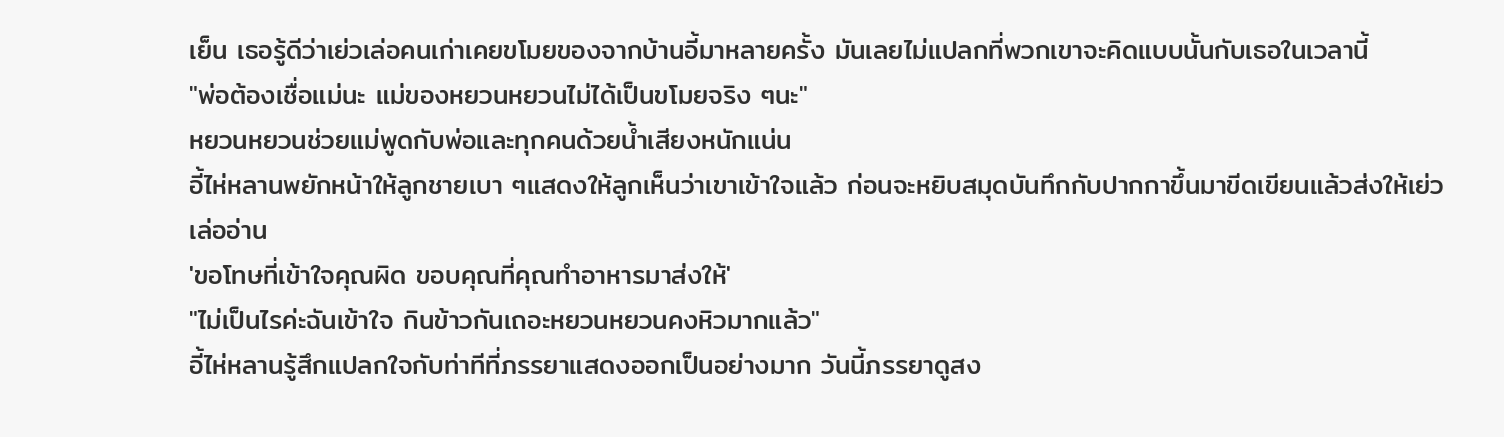เย็น เธอรู้ดีว่าเย่วเล่อคนเก่าเคยขโมยของจากบ้านอี้มาหลายครั้ง มันเลยไม่แปลกที่พวกเขาจะคิดแบบนั้นกับเธอในเวลานี้
"พ่อต้องเชื่อแม่นะ แม่ของหยวนหยวนไม่ได้เป็นขโมยจริง ๆนะ"
หยวนหยวนช่วยแม่พูดกับพ่อและทุกคนด้วยน้ำเสียงหนักแน่น
อี้ไห่หลานพยักหน้าให้ลูกชายเบา ๆแสดงให้ลูกเห็นว่าเขาเข้าใจแล้ว ก่อนจะหยิบสมุดบันทึกกับปากกาขึ้นมาขีดเขียนแล้วส่งให้เย่วเล่ออ่าน
'ขอโทษที่เข้าใจคุณผิด ขอบคุณที่คุณทำอาหารมาส่งให้'
"ไม่เป็นไรค่ะฉันเข้าใจ กินข้าวกันเถอะหยวนหยวนคงหิวมากแล้ว"
อี้ไห่หลานรู้สึกแปลกใจกับท่าทีที่ภรรยาแสดงออกเป็นอย่างมาก วันนี้ภรรยาดูสง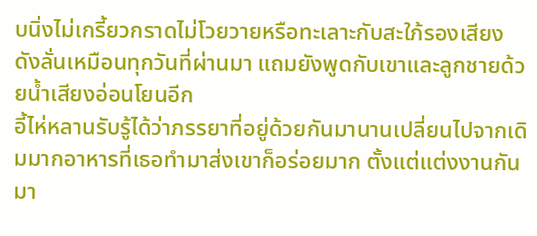บนิ่งไม่เกรี้ยวกราดไม่โวยวายหรือทะเลาะกับสะใภ้รองเสียงดังลั่นเหมือนทุกวันที่ผ่านมา แถมยังพูดกับเขาและลูกชายด้วยน้ำเสียงอ่อนโยนอีก
อี้ไห่หลานรับรู้ได้ว่าภรรยาที่อยู่ด้วยกันมานานเปลี่ยนไปจากเดิมมากอาหารที่เธอทำมาส่งเขาก็อร่อยมาก ตั้งแต่แต่งงานกันมา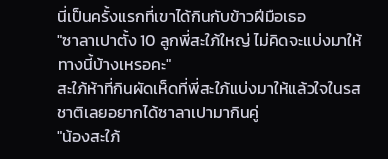นี่เป็นครั้งแรกที่เขาได้กินกับข้าวฝีมือเธอ
"ซาลาเปาตั้ง 10 ลูกพี่สะใภ้ใหญ่ ไม่คิดจะแบ่งมาให้ทางนี้บ้างเหรอคะ"
สะใภ้ห้าที่กินผัดเห็ดที่พี่สะใภ้แบ่งมาให้แล้วใจในรสชาติเลยอยากได้ซาลาเปามากินคู่
"น้องสะใภ้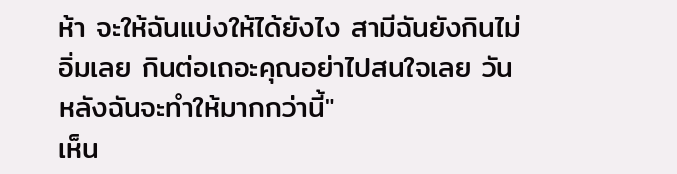ห้า จะให้ฉันแบ่งให้ได้ยังไง สามีฉันยังกินไม่อิ่มเลย กินต่อเถอะคุณอย่าไปสนใจเลย วันหลังฉันจะทำให้มากกว่านี้"
เห็น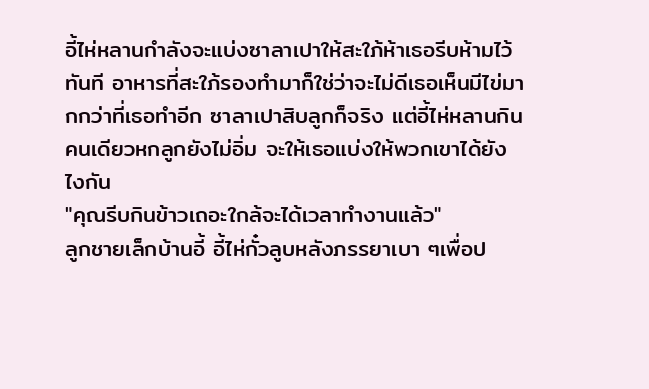อี้ไห่หลานกำลังจะแบ่งซาลาเปาให้สะใภ้ห้าเธอรีบห้ามไว้ทันที อาหารที่สะใภ้รองทำมาก็ใช่ว่าจะไม่ดีเธอเห็นมีไข่มากกว่าที่เธอทำอีก ซาลาเปาสิบลูกก็จริง แต่อี้ไห่หลานกินคนเดียวหกลูกยังไม่อิ่ม จะให้เธอแบ่งให้พวกเขาได้ยังไงกัน
"คุณรีบกินข้าวเถอะใกล้จะได้เวลาทำงานแล้ว"
ลูกชายเล็กบ้านอี้ อี้ไห่กั๋วลูบหลังภรรยาเบา ๆเพื่อป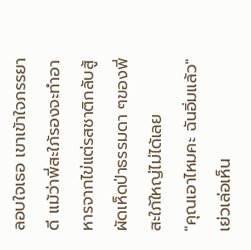ลอบใจเธอ เขาเข้าใจภรรยาดี แม้ว่าพี่สะใภ้รองจะทำอาหารจากไข่แต่รสชาติกลับสู้ผัดเห็ดป่าธรรมดา ๆของพี่สะใภ้ใหญ่ไม่ได้เลย
"คุณเอาไหมคะ ฉันอิ่มแล้ว"
เย่วเล่อเห็น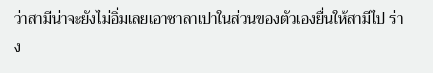ว่าสามีน่าจะยังไม่อิ่มเลยเอาซาลาเปาในส่วนของตัวเองยื่นให้สามีไป ร่าง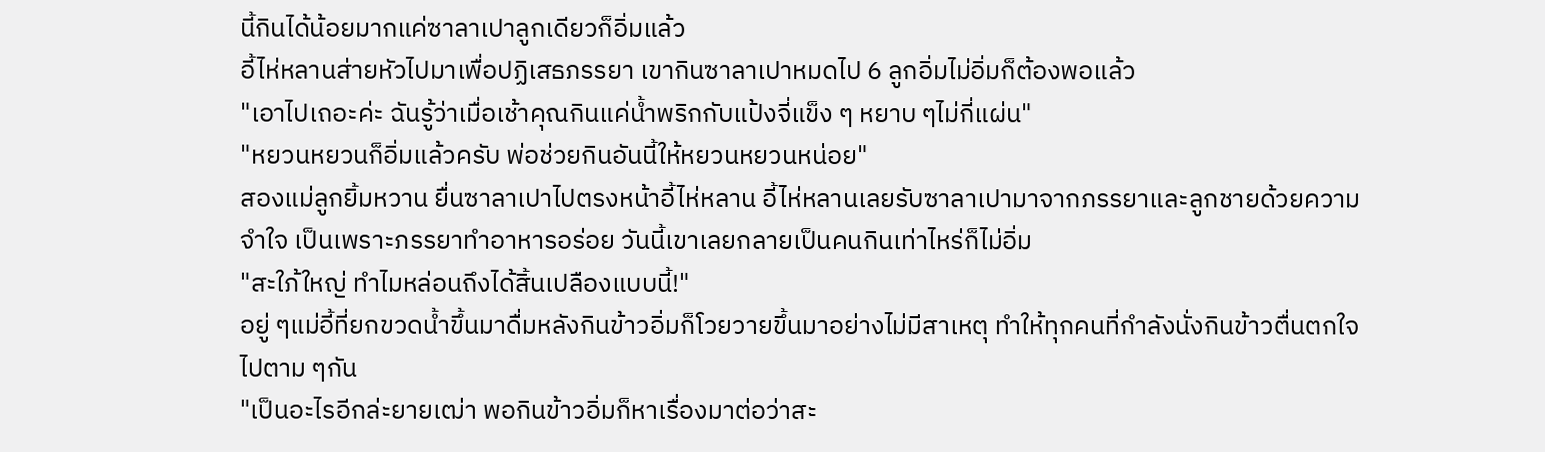นี้กินได้น้อยมากแค่ซาลาเปาลูกเดียวก็อิ่มแล้ว
อี้ไห่หลานส่ายหัวไปมาเพื่อปฏิเสธภรรยา เขากินซาลาเปาหมดไป 6 ลูกอิ่มไม่อิ่มก็ต้องพอแล้ว
"เอาไปเถอะค่ะ ฉันรู้ว่าเมื่อเช้าคุณกินแค่น้ำพริกกับแป้งจี่แข็ง ๆ หยาบ ๆไม่กี่แผ่น"
"หยวนหยวนก็อิ่มแล้วครับ พ่อช่วยกินอันนี้ให้หยวนหยวนหน่อย"
สองแม่ลูกยิ้มหวาน ยื่นซาลาเปาไปตรงหน้าอี้ไห่หลาน อี้ไห่หลานเลยรับซาลาเปามาจากภรรยาและลูกชายด้วยความจำใจ เป็นเพราะภรรยาทำอาหารอร่อย วันนี้เขาเลยกลายเป็นคนกินเท่าไหร่ก็ไม่อิ่ม
"สะใภ้ใหญ่ ทำไมหล่อนถึงได้สิ้นเปลืองแบบนี้!"
อยู่ ๆแม่อี้ที่ยกขวดน้ำขึ้นมาดื่มหลังกินข้าวอิ่มก็โวยวายขึ้นมาอย่างไม่มีสาเหตุ ทำให้ทุกคนที่กำลังนั่งกินข้าวตื่นตกใจไปตาม ๆกัน
"เป็นอะไรอีกล่ะยายเฒ่า พอกินข้าวอิ่มก็หาเรื่องมาต่อว่าสะ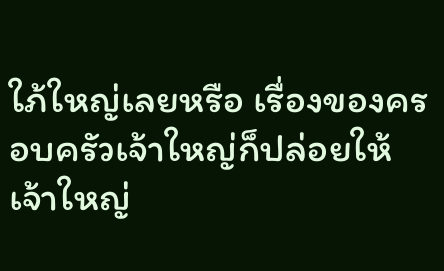ใภ้ใหญ่เลยหรือ เรื่องของครอบครัวเจ้าใหญ่ก็ปล่อยให้เจ้าใหญ่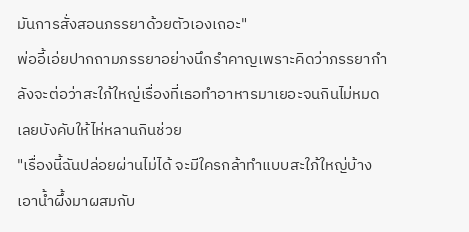มันการสั่งสอนภรรยาด้วยตัวเองเถอะ"
พ่ออี้เอ่ยปากถามภรรยาอย่างนึกรำคาญเพราะคิดว่าภรรยากำลังจะต่อว่าสะใภ้ใหญ่เรื่องที่เธอทำอาหารมาเยอะจนกินไม่หมดเลยบังคับให้ไห่หลานกินช่วย
"เรื่องนี้ฉันปล่อยผ่านไม่ได้ จะมีใครกล้าทำแบบสะใภ้ใหญ่บ้าง เอาน้ำผึ้งมาผสมกับ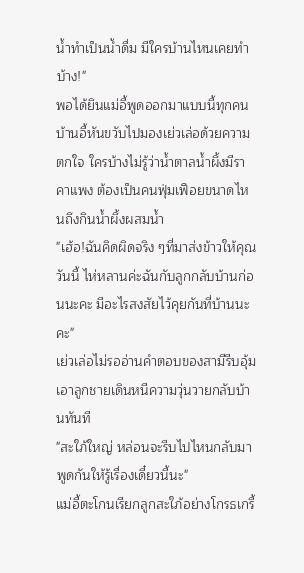น้ำทำเป็นน้ำดื่ม มีใครบ้านไหนเคยทำบ้าง!"
พอได้ยินแม่อี้พูดออกมาแบบนี้ทุกคนบ้านอี้หันขวับไปมองเย่วเล่อด้วยความตกใจ ใครบ้างไม่รู้ว่าน้ำตาลน้ำผึ้งมีราคาแพง ต้องเป็นคนฟุ่มเฟือยขนาดไหนถึงกินน้ำผึ้งผสมน้ำ
"เฮ้อ!ฉันคิดผิดจริง ๆที่มาส่งข้าวให้คุณวันนี้ ไห่หลานค่ะฉันกับลูกกลับบ้านก่อนนะคะ มีอะไรสงสัยไว้คุยกันที่บ้านนะคะ"
เย่วเล่อไม่รออ่านคำตอบของสามีรีบอุ้มเอาลูกชายเดินหนีความวุ่นวายกลับบ้านทันที
"สะใภ้ใหญ่ หล่อนจะรีบไปไหนกลับมาพูดกันให้รู้เรื่องเดี๋ยวนี้นะ"
แม่อี้ตะโกนเรียกลูกสะใภ้อย่างโกรธเกรี้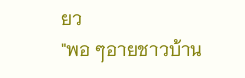ยว
"พอ ๆอายชาวบ้าน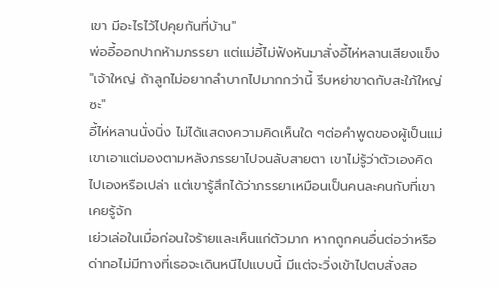เขา มีอะไรไว้ไปคุยกันที่บ้าน"
พ่ออี้ออกปากห้ามภรรยา แต่แม่อี้ไม่ฟังหันมาสั่งอี้ไห่หลานเสียงแข็ง
"เจ้าใหญ่ ถ้าลูกไม่อยากลำบากไปมากกว่านี้ รีบหย่าขาดกับสะใภ้ใหญ่ซะ"
อี้ไห่หลานนั่งนิ่ง ไม่ได้แสดงความคิดเห็นใด ๆต่อคำพูดของผู้เป็นแม่เขาเอาแต่มองตามหลังภรรยาไปจนลับสายตา เขาไม่รู้ว่าตัวเองคิดไปเองหรือเปล่า แต่เขารู้สึกได้ว่าภรรยาเหมือนเป็นคนละคนกับที่เขาเคยรู้จัก
เย่วเล่อในเมื่อก่อนใจร้ายและเห็นแก่ตัวมาก หากถูกคนอื่นต่อว่าหรือด่าทอไม่มีทางที่เธอจะเดินหนีไปแบบนี้ มีแต่จะวิ่งเข้าไปตบสั่งสอ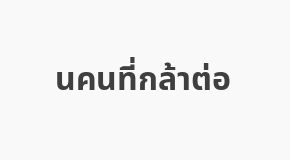นคนที่กล้าต่อ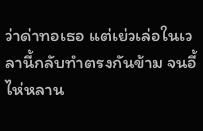ว่าด่าทอเธอ แต่เย่วเล่อในเวลานี้กลับทำตรงกันข้าม จนอี้ไห่หลาน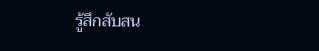รู้สึกสับสน